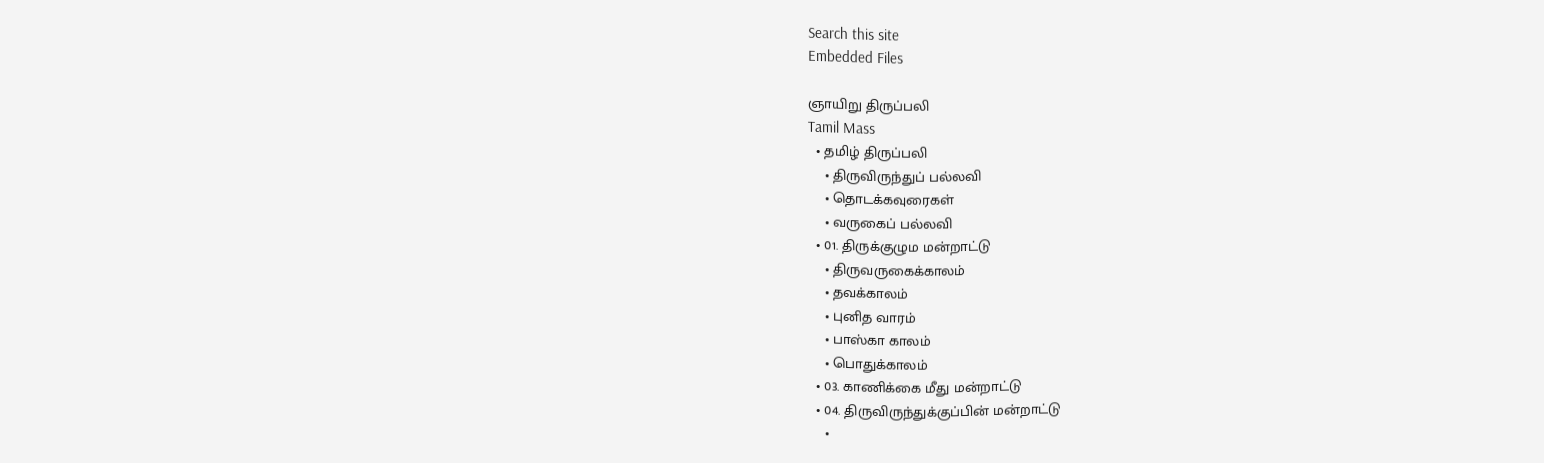Search this site
Embedded Files

ஞாயிறு திருப்பலி
Tamil Mass
  • தமிழ் திருப்பலி
    • திருவிருந்துப் பல்லவி
    • தொடக்கவுரைகள்
    • வருகைப் பல்லவி
  • 01. திருக்குழும மன்றாட்டு
    • திருவருகைக்காலம்
    • தவக்காலம்
    • புனித வாரம்
    • பாஸ்கா காலம்
    • பொதுக்காலம்
  • 03. காணிக்கை மீது மன்றாட்டு
  • 04. திருவிருந்துக்குப்பின் மன்றாட்டு
    •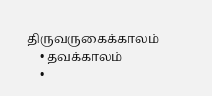திருவருகைக்காலம்
    • தவக்காலம்
    •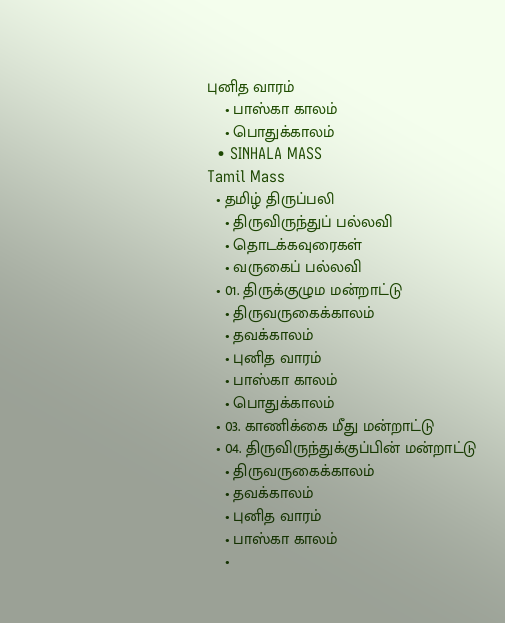புனித வாரம்
    • பாஸ்கா காலம்
    • பொதுக்காலம்
  • SINHALA MASS
Tamil Mass
  • தமிழ் திருப்பலி
    • திருவிருந்துப் பல்லவி
    • தொடக்கவுரைகள்
    • வருகைப் பல்லவி
  • 01. திருக்குழும மன்றாட்டு
    • திருவருகைக்காலம்
    • தவக்காலம்
    • புனித வாரம்
    • பாஸ்கா காலம்
    • பொதுக்காலம்
  • 03. காணிக்கை மீது மன்றாட்டு
  • 04. திருவிருந்துக்குப்பின் மன்றாட்டு
    • திருவருகைக்காலம்
    • தவக்காலம்
    • புனித வாரம்
    • பாஸ்கா காலம்
    •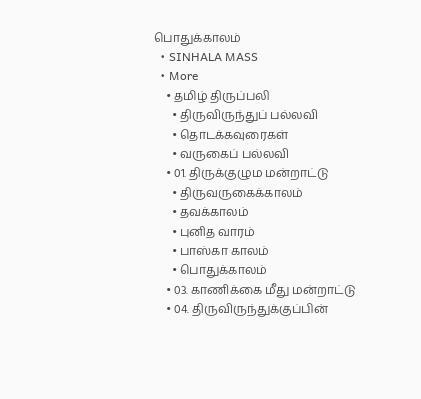பொதுக்காலம்
  • SINHALA MASS
  • More
    • தமிழ் திருப்பலி
      • திருவிருந்துப் பல்லவி
      • தொடக்கவுரைகள்
      • வருகைப் பல்லவி
    • 01. திருக்குழும மன்றாட்டு
      • திருவருகைக்காலம்
      • தவக்காலம்
      • புனித வாரம்
      • பாஸ்கா காலம்
      • பொதுக்காலம்
    • 03. காணிக்கை மீது மன்றாட்டு
    • 04. திருவிருந்துக்குப்பின்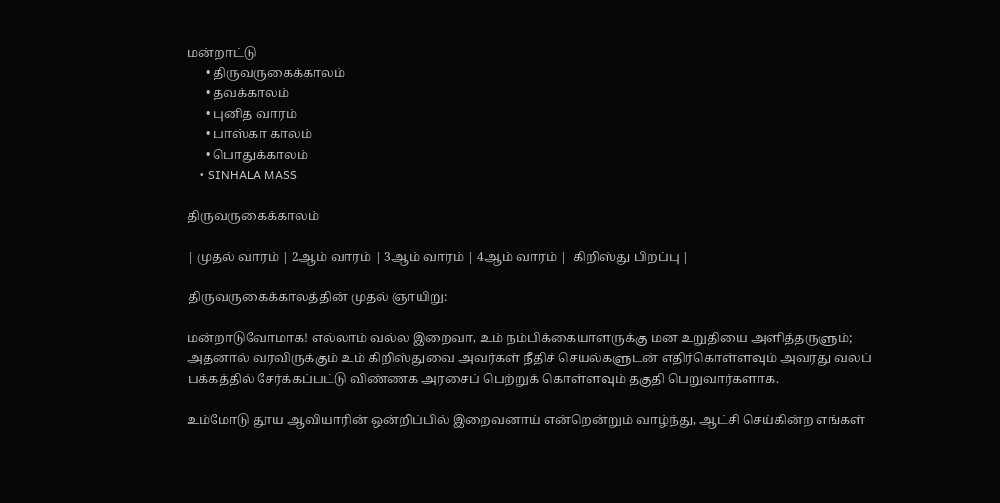மன்றாட்டு
      • திருவருகைக்காலம்
      • தவக்காலம்
      • புனித வாரம்
      • பாஸ்கா காலம்
      • பொதுக்காலம்
    • SINHALA MASS

திருவருகைக்காலம்

| முதல் வாரம் | 2ஆம் வாரம் | 3ஆம் வாரம் | 4ஆம் வாரம் |  கிறிஸ்து பிறப்பு |

திருவருகைக்காலத்தின் முதல் ஞாயிறு:

மன்றாடுவோமாக! எல்லாம் வல்ல இறைவா, உம் நம்பிக்கையாளருக்கு மன உறுதியை அளித்தருளும்; அதனால் வரவிருக்கும் உம் கிறிஸ்துவை அவர்கள் நீதிச் செயல்களுடன் எதிர்கொள்ளவும் அவரது வலப் பக்கத்தில் சேர்க்கப்பட்டு விண்ணக அரசைப் பெற்றுக் கொள்ளவும் தகுதி பெறுவார்களாக.

உம்மோடு தூய ஆவியாரின் ஒன்றிப்பில் இறைவனாய் என்றென்றும் வாழ்ந்து, ஆட்சி செய்கின்ற எங்கள்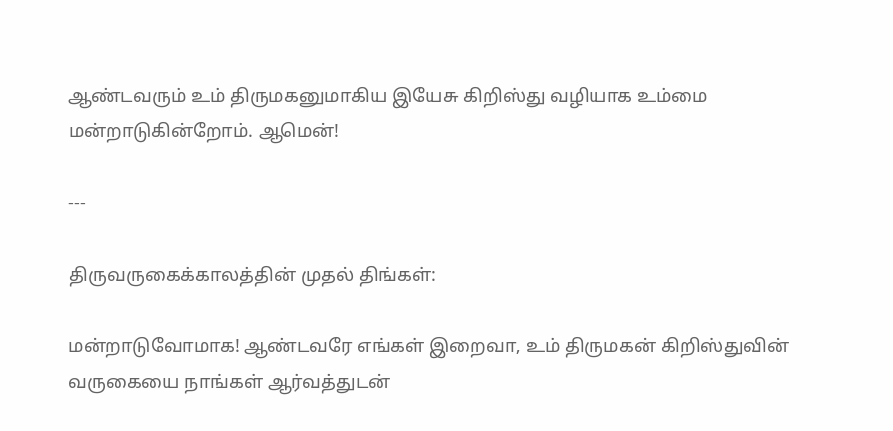ஆண்டவரும் உம் திருமகனுமாகிய இயேசு கிறிஸ்து வழியாக உம்மை மன்றாடுகின்றோம். ஆமென்!

---

திருவருகைக்காலத்தின் முதல் திங்கள்:

மன்றாடுவோமாக! ஆண்டவரே எங்கள் இறைவா, உம் திருமகன் கிறிஸ்துவின் வருகையை நாங்கள் ஆர்வத்துடன்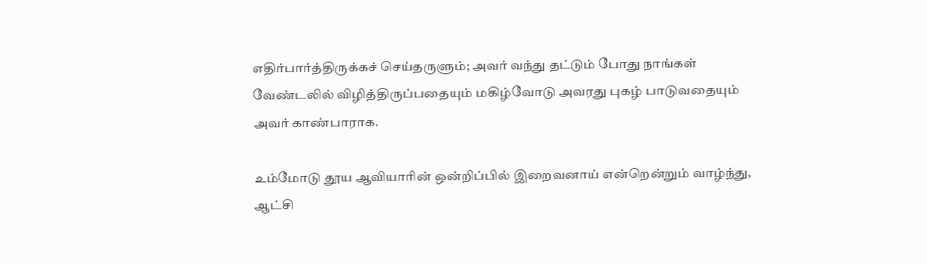எதிர்பார்த்திருக்கச் செய்தருளும்; அவர் வந்து தட்டும் போது நாங்கள் வேண்டலில் விழித்திருப்பதையும் மகிழ்வோடு அவரது புகழ் பாடுவதையும் அவர் காண்பாராக.

உம்மோடு தூய ஆவியாரின் ஒன்றிப்பில் இறைவனாய் என்றென்றும் வாழ்ந்து, ஆட்சி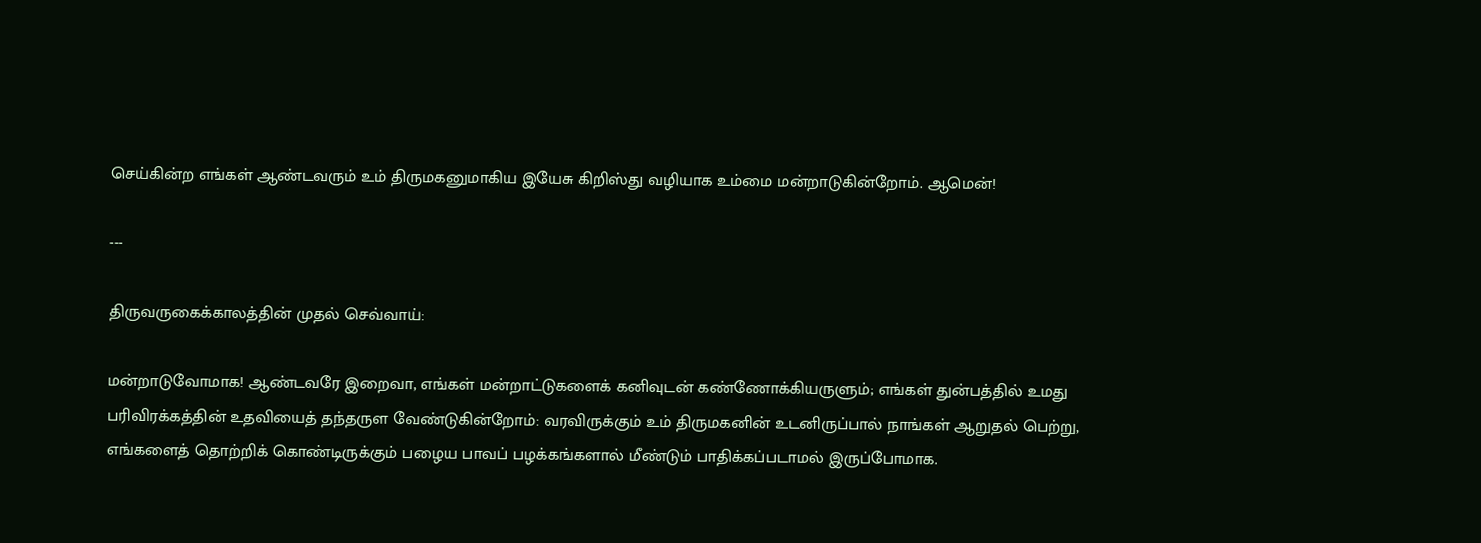செய்கின்ற எங்கள் ஆண்டவரும் உம் திருமகனுமாகிய இயேசு கிறிஸ்து வழியாக உம்மை மன்றாடுகின்றோம். ஆமென்!

---

திருவருகைக்காலத்தின் முதல் செவ்வாய்:

மன்றாடுவோமாக! ஆண்டவரே இறைவா, எங்கள் மன்றாட்டுகளைக் கனிவுடன் கண்ணோக்கியருளும்; எங்கள் துன்பத்தில் உமது பரிவிரக்கத்தின் உதவியைத் தந்தருள வேண்டுகின்றோம்: வரவிருக்கும் உம் திருமகனின் உடனிருப்பால் நாங்கள் ஆறுதல் பெற்று, எங்களைத் தொற்றிக் கொண்டிருக்கும் பழைய பாவப் பழக்கங்களால் மீண்டும் பாதிக்கப்படாமல் இருப்போமாக.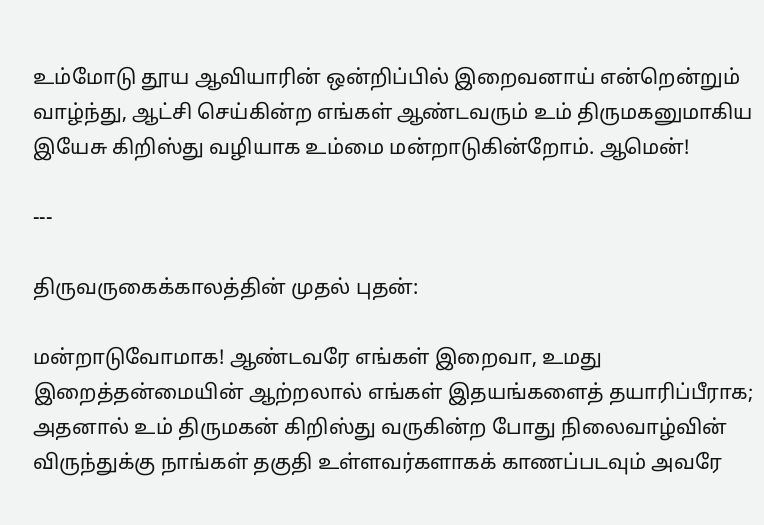உம்மோடு தூய ஆவியாரின் ஒன்றிப்பில் இறைவனாய் என்றென்றும் வாழ்ந்து, ஆட்சி செய்கின்ற எங்கள் ஆண்டவரும் உம் திருமகனுமாகிய இயேசு கிறிஸ்து வழியாக உம்மை மன்றாடுகின்றோம். ஆமென்!

---

திருவருகைக்காலத்தின் முதல் புதன்:

மன்றாடுவோமாக! ஆண்டவரே எங்கள் இறைவா, உமது இறைத்தன்மையின் ஆற்றலால் எங்கள் இதயங்களைத் தயாரிப்பீராக; அதனால் உம் திருமகன் கிறிஸ்து வருகின்ற போது நிலைவாழ்வின் விருந்துக்கு நாங்கள் தகுதி உள்ளவர்களாகக் காணப்படவும் அவரே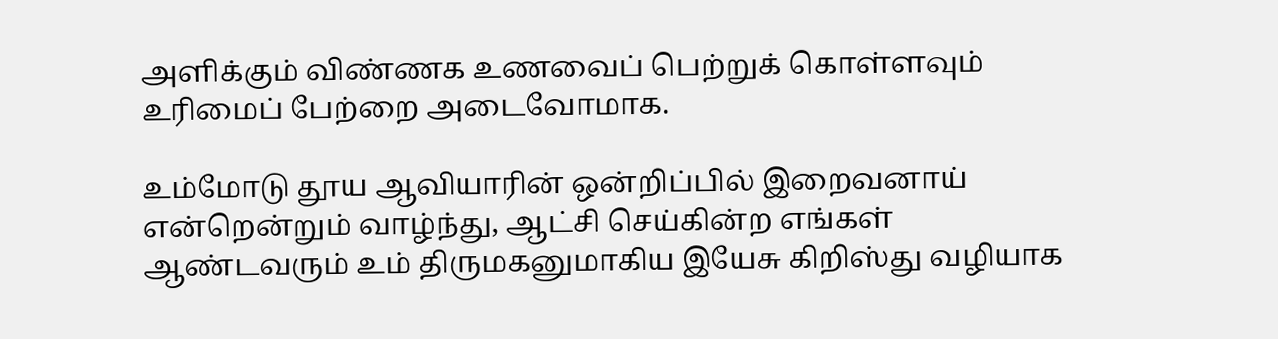அளிக்கும் விண்ணக உணவைப் பெற்றுக் கொள்ளவும் உரிமைப் பேற்றை அடைவோமாக.

உம்மோடு தூய ஆவியாரின் ஒன்றிப்பில் இறைவனாய் என்றென்றும் வாழ்ந்து, ஆட்சி செய்கின்ற எங்கள் ஆண்டவரும் உம் திருமகனுமாகிய இயேசு கிறிஸ்து வழியாக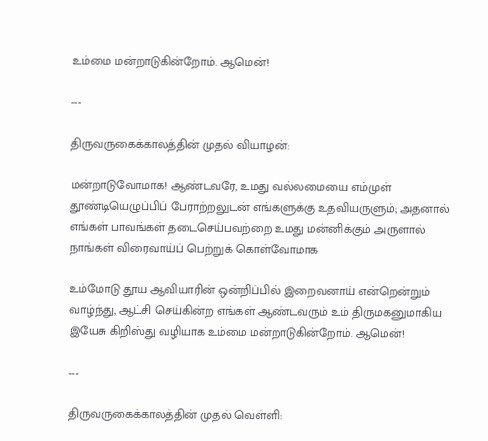உம்மை மன்றாடுகின்றோம். ஆமென்!

---

திருவருகைக்காலத்தின் முதல் வியாழன்:

மன்றாடுவோமாக! ஆண்டவரே, உமது வல்லமையை எம்முள் தூண்டியெழுப்பிப் பேராற்றலுடன் எங்களுக்கு உதவியருளும்; அதனால் எங்கள் பாவங்கள் தடைசெய்பவற்றை உமது மன்னிக்கும் அருளால் நாங்கள் விரைவாய்ப் பெற்றுக் கொள்வோமாக

உம்மோடு தூய ஆவியாரின் ஒன்றிப்பில் இறைவனாய் என்றென்றும் வாழ்ந்து, ஆட்சி செய்கின்ற எங்கள் ஆண்டவரும் உம் திருமகனுமாகிய இயேசு கிறிஸ்து வழியாக உம்மை மன்றாடுகின்றோம். ஆமென்!

---

திருவருகைக்காலத்தின் முதல் வெள்ளி: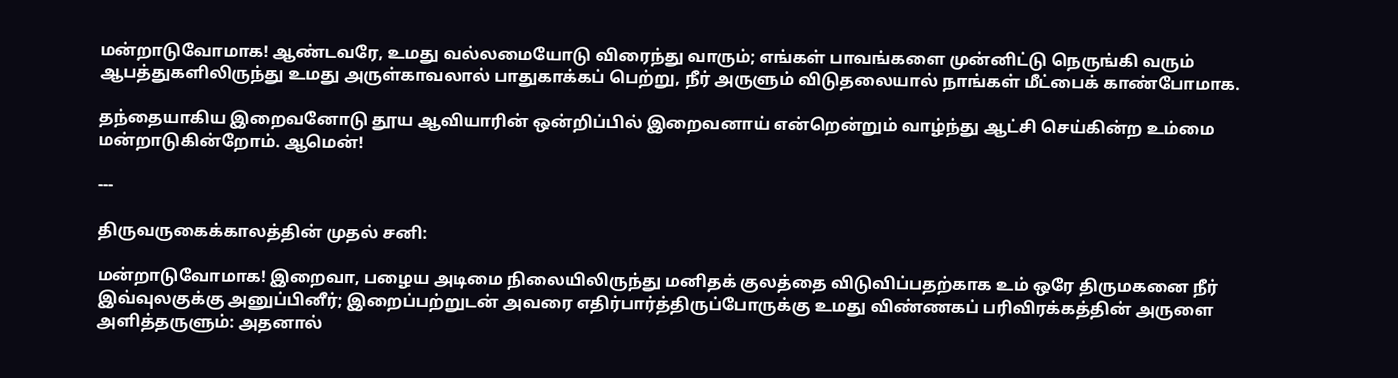மன்றாடுவோமாக! ஆண்டவரே, உமது வல்லமையோடு விரைந்து வாரும்; எங்கள் பாவங்களை முன்னிட்டு நெருங்கி வரும் ஆபத்துகளிலிருந்து உமது அருள்காவலால் பாதுகாக்கப் பெற்று, நீர் அருளும் விடுதலையால் நாங்கள் மீட்பைக் காண்போமாக.

தந்தையாகிய இறைவனோடு தூய ஆவியாரின் ஒன்றிப்பில் இறைவனாய் என்றென்றும் வாழ்ந்து ஆட்சி செய்கின்ற உம்மை மன்றாடுகின்றோம். ஆமென்!

---

திருவருகைக்காலத்தின் முதல் சனி:

மன்றாடுவோமாக! இறைவா, பழைய அடிமை நிலையிலிருந்து மனிதக் குலத்தை விடுவிப்பதற்காக உம் ஒரே திருமகனை நீர் இவ்வுலகுக்கு அனுப்பினீர்; இறைப்பற்றுடன் அவரை எதிர்பார்த்திருப்போருக்கு உமது விண்ணகப் பரிவிரக்கத்தின் அருளை அளித்தருளும்: அதனால்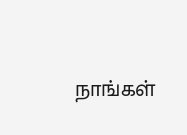நாங்கள்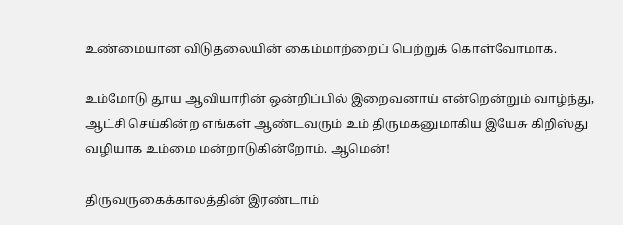உண்மையான விடுதலையின் கைம்மாற்றைப் பெற்றுக் கொள்வோமாக.

உம்மோடு தூய ஆவியாரின் ஒன்றிப்பில் இறைவனாய் என்றென்றும் வாழ்ந்து, ஆட்சி செய்கின்ற எங்கள் ஆண்டவரும் உம் திருமகனுமாகிய இயேசு கிறிஸ்து வழியாக உம்மை மன்றாடுகின்றோம். ஆமென்!

திருவருகைக்காலத்தின் இரண்டாம்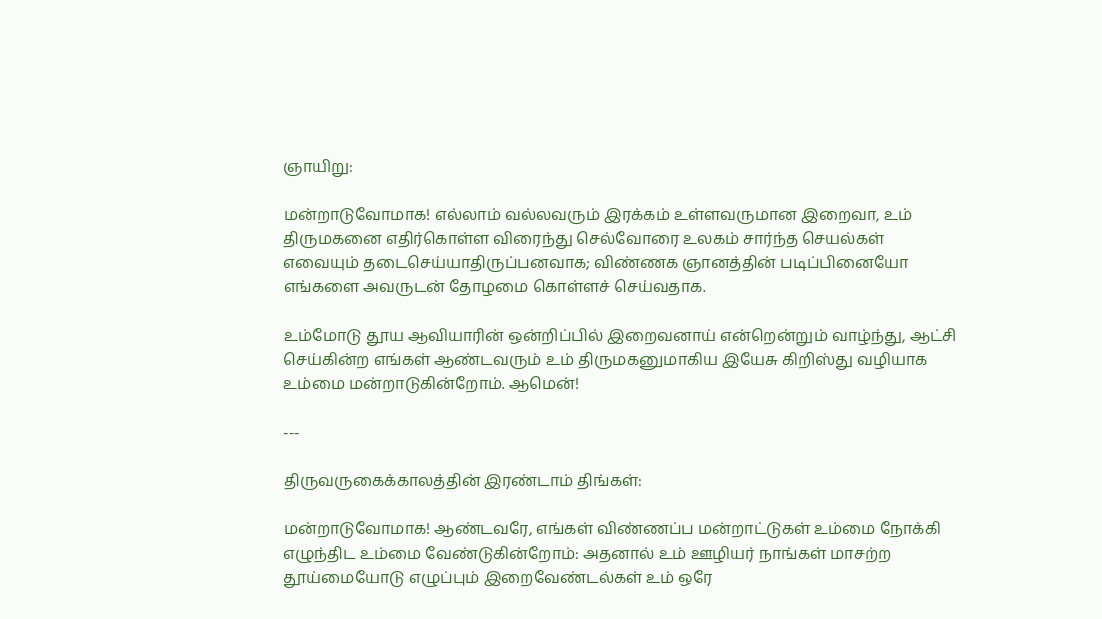ஞாயிறு:

மன்றாடுவோமாக! எல்லாம் வல்லவரும் இரக்கம் உள்ளவருமான இறைவா, உம் திருமகனை எதிர்கொள்ள விரைந்து செல்வோரை உலகம் சார்ந்த செயல்கள் எவையும் தடைசெய்யாதிருப்பனவாக; விண்ணக ஞானத்தின் படிப்பினையோ எங்களை அவருடன் தோழமை கொள்ளச் செய்வதாக.

உம்மோடு தூய ஆவியாரின் ஒன்றிப்பில் இறைவனாய் என்றென்றும் வாழ்ந்து, ஆட்சி செய்கின்ற எங்கள் ஆண்டவரும் உம் திருமகனுமாகிய இயேசு கிறிஸ்து வழியாக உம்மை மன்றாடுகின்றோம். ஆமென்!

---

திருவருகைக்காலத்தின் இரண்டாம் திங்கள்:

மன்றாடுவோமாக! ஆண்டவரே, எங்கள் விண்ணப்ப மன்றாட்டுகள் உம்மை நோக்கி எழுந்திட உம்மை வேண்டுகின்றோம்: அதனால் உம் ஊழியர் நாங்கள் மாசற்ற தூய்மையோடு எழுப்பும் இறைவேண்டல்கள் உம் ஒரே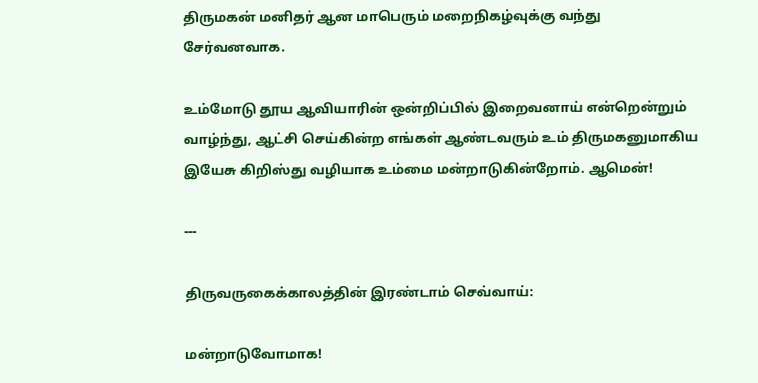திருமகன் மனிதர் ஆன மாபெரும் மறைநிகழ்வுக்கு வந்து சேர்வனவாக.

உம்மோடு தூய ஆவியாரின் ஒன்றிப்பில் இறைவனாய் என்றென்றும் வாழ்ந்து, ஆட்சி செய்கின்ற எங்கள் ஆண்டவரும் உம் திருமகனுமாகிய இயேசு கிறிஸ்து வழியாக உம்மை மன்றாடுகின்றோம். ஆமென்!

---

திருவருகைக்காலத்தின் இரண்டாம் செவ்வாய்:

மன்றாடுவோமாக!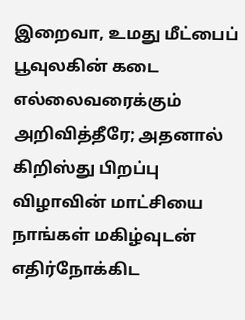இறைவா, உமது மீட்பைப் பூவுலகின் கடை எல்லைவரைக்கும் அறிவித்தீரே; அதனால் கிறிஸ்து பிறப்பு விழாவின் மாட்சியை நாங்கள் மகிழ்வுடன் எதிர்நோக்கிட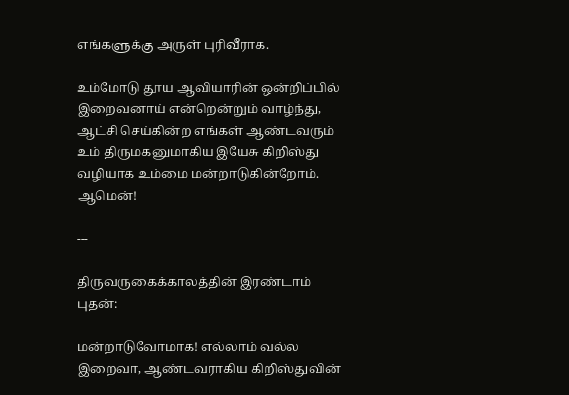எங்களுக்கு அருள் புரிவீராக.

உம்மோடு தூய ஆவியாரின் ஒன்றிப்பில் இறைவனாய் என்றென்றும் வாழ்ந்து, ஆட்சி செய்கின்ற எங்கள் ஆண்டவரும் உம் திருமகனுமாகிய இயேசு கிறிஸ்து வழியாக உம்மை மன்றாடுகின்றோம். ஆமென்!

---

திருவருகைக்காலத்தின் இரண்டாம் புதன்:

மன்றாடுவோமாக! எல்லாம் வல்ல இறைவா, ஆண்டவராகிய கிறிஸ்துவின்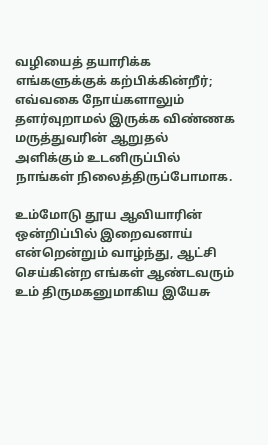வழியைத் தயாரிக்க எங்களுக்குக் கற்பிக்கின்றீர்; எவ்வகை நோய்களாலும் தளர்வுறாமல் இருக்க விண்ணக மருத்துவரின் ஆறுதல் அளிக்கும் உடனிருப்பில் நாங்கள் நிலைத்திருப்போமாக.

உம்மோடு தூய ஆவியாரின் ஒன்றிப்பில் இறைவனாய் என்றென்றும் வாழ்ந்து, ஆட்சி செய்கின்ற எங்கள் ஆண்டவரும் உம் திருமகனுமாகிய இயேசு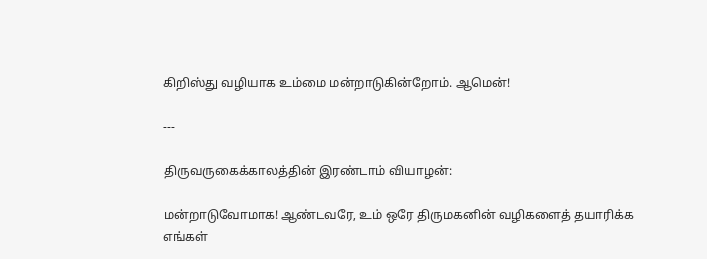கிறிஸ்து வழியாக உம்மை மன்றாடுகின்றோம். ஆமென்!

---

திருவருகைக்காலத்தின் இரண்டாம் வியாழன்:

மன்றாடுவோமாக! ஆண்டவரே, உம் ஒரே திருமகனின் வழிகளைத் தயாரிக்க எங்கள்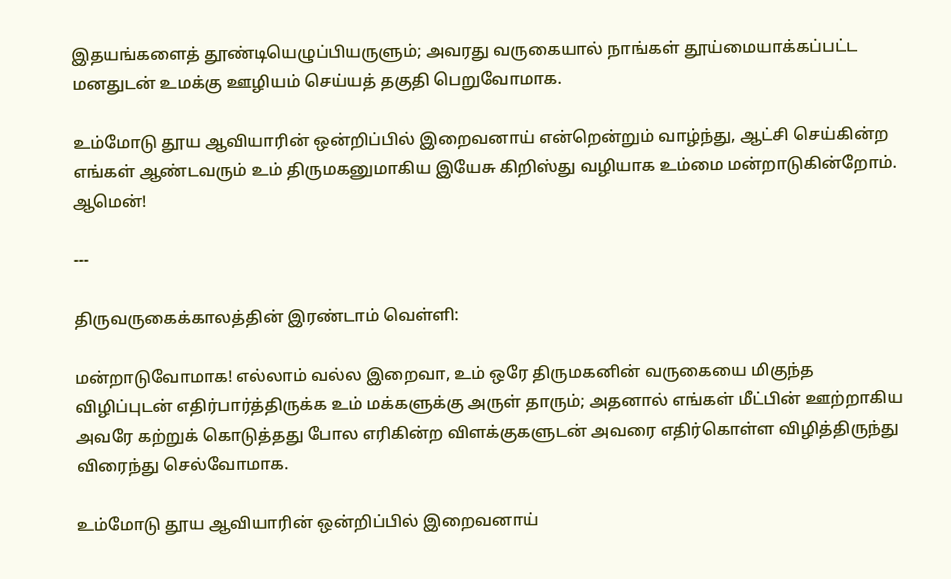இதயங்களைத் தூண்டியெழுப்பியருளும்; அவரது வருகையால் நாங்கள் தூய்மையாக்கப்பட்ட மனதுடன் உமக்கு ஊழியம் செய்யத் தகுதி பெறுவோமாக.

உம்மோடு தூய ஆவியாரின் ஒன்றிப்பில் இறைவனாய் என்றென்றும் வாழ்ந்து, ஆட்சி செய்கின்ற எங்கள் ஆண்டவரும் உம் திருமகனுமாகிய இயேசு கிறிஸ்து வழியாக உம்மை மன்றாடுகின்றோம். ஆமென்!

---

திருவருகைக்காலத்தின் இரண்டாம் வெள்ளி:

மன்றாடுவோமாக! எல்லாம் வல்ல இறைவா, உம் ஒரே திருமகனின் வருகையை மிகுந்த விழிப்புடன் எதிர்பார்த்திருக்க உம் மக்களுக்கு அருள் தாரும்; அதனால் எங்கள் மீட்பின் ஊற்றாகிய அவரே கற்றுக் கொடுத்தது போல எரிகின்ற விளக்குகளுடன் அவரை எதிர்கொள்ள விழித்திருந்து விரைந்து செல்வோமாக.

உம்மோடு தூய ஆவியாரின் ஒன்றிப்பில் இறைவனாய்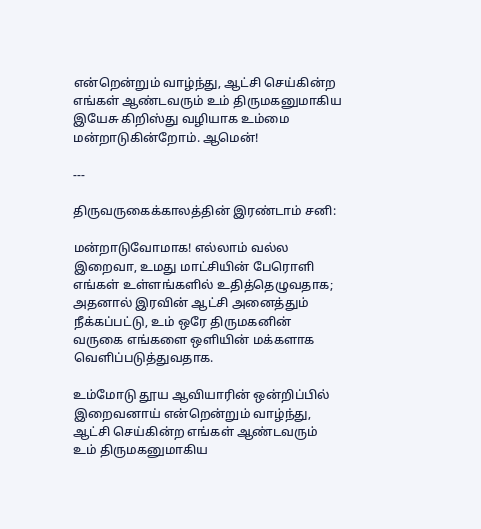என்றென்றும் வாழ்ந்து, ஆட்சி செய்கின்ற எங்கள் ஆண்டவரும் உம் திருமகனுமாகிய இயேசு கிறிஸ்து வழியாக உம்மை மன்றாடுகின்றோம். ஆமென்!

---

திருவருகைக்காலத்தின் இரண்டாம் சனி:

மன்றாடுவோமாக! எல்லாம் வல்ல இறைவா, உமது மாட்சியின் பேரொளி எங்கள் உள்ளங்களில் உதித்தெழுவதாக; அதனால் இரவின் ஆட்சி அனைத்தும் நீக்கப்பட்டு, உம் ஒரே திருமகனின் வருகை எங்களை ஒளியின் மக்களாக வெளிப்படுத்துவதாக.

உம்மோடு தூய ஆவியாரின் ஒன்றிப்பில் இறைவனாய் என்றென்றும் வாழ்ந்து, ஆட்சி செய்கின்ற எங்கள் ஆண்டவரும் உம் திருமகனுமாகிய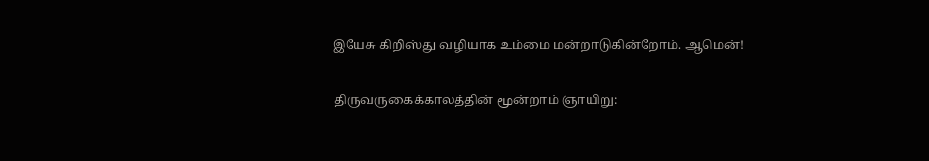இயேசு கிறிஸ்து வழியாக உம்மை மன்றாடுகின்றோம். ஆமென்!

திருவருகைக்காலத்தின் மூன்றாம் ஞாயிறு: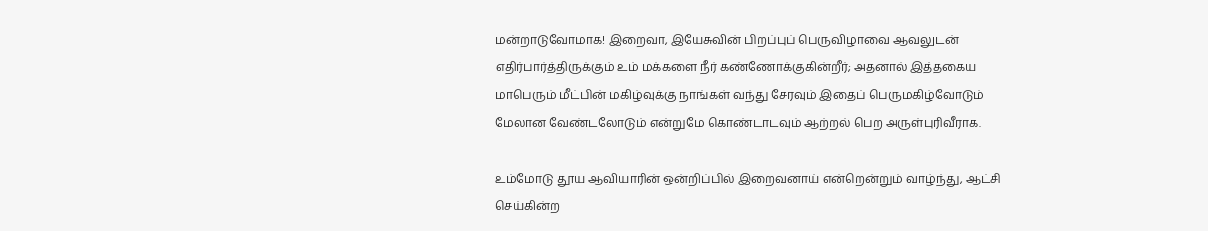மன்றாடுவோமாக! இறைவா, இயேசுவின் பிறப்புப் பெருவிழாவை ஆவலுடன் எதிர்பார்த்திருக்கும் உம் மக்களை நீர் கண்ணோக்குகின்றீர்; அதனால் இத்தகைய மாபெரும் மீட்பின் மகிழ்வுக்கு நாங்கள் வந்து சேரவும் இதைப் பெருமகிழ்வோடும் மேலான வேண்டலோடும் என்றுமே கொண்டாடவும் ஆற்றல் பெற அருள்புரிவீராக.

உம்மோடு தூய ஆவியாரின் ஒன்றிப்பில் இறைவனாய் என்றென்றும் வாழ்ந்து, ஆட்சி செய்கின்ற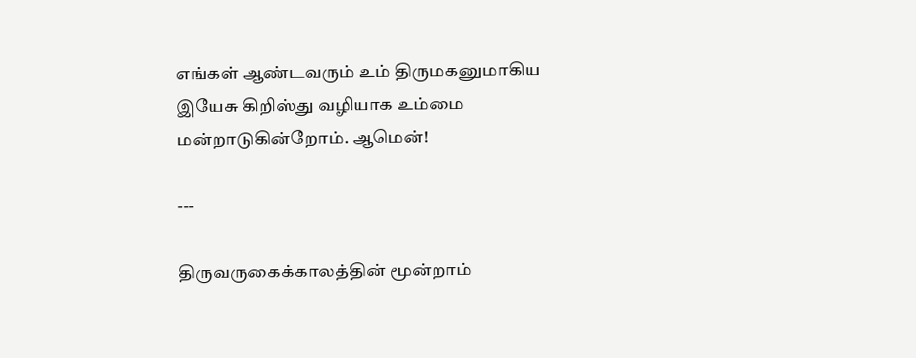எங்கள் ஆண்டவரும் உம் திருமகனுமாகிய இயேசு கிறிஸ்து வழியாக உம்மை மன்றாடுகின்றோம். ஆமென்!

---

திருவருகைக்காலத்தின் மூன்றாம்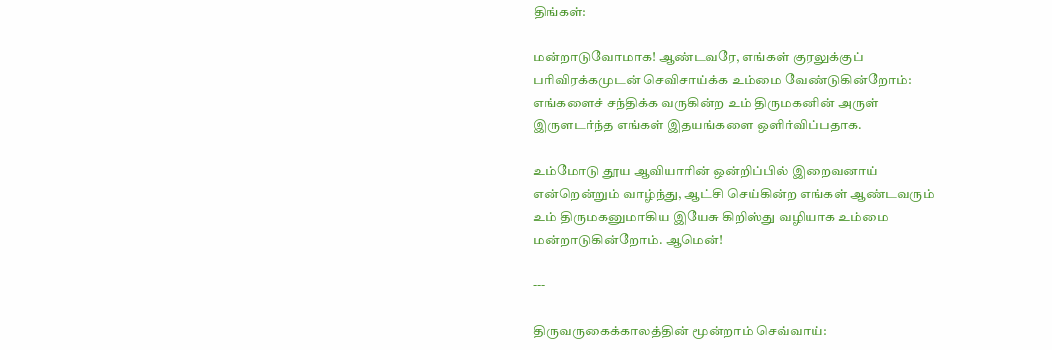திங்கள்:

மன்றாடுவோமாக! ஆண்டவரே, எங்கள் குரலுக்குப் பரிவிரக்கமுடன் செவிசாய்க்க உம்மை வேண்டுகின்றோம்: எங்களைச் சந்திக்க வருகின்ற உம் திருமகனின் அருள் இருளடர்ந்த எங்கள் இதயங்களை ஒளிர்விப்பதாக.

உம்மோடு தூய ஆவியாரின் ஒன்றிப்பில் இறைவனாய் என்றென்றும் வாழ்ந்து, ஆட்சி செய்கின்ற எங்கள் ஆண்டவரும் உம் திருமகனுமாகிய இயேசு கிறிஸ்து வழியாக உம்மை மன்றாடுகின்றோம். ஆமென்!

---

திருவருகைக்காலத்தின் மூன்றாம் செவ்வாய்: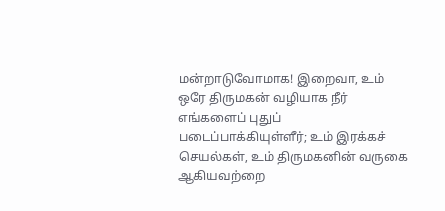மன்றாடுவோமாக! இறைவா, உம் ஒரே திருமகன் வழியாக நீர் எங்களைப் புதுப் படைப்பாக்கியுள்ளீர்; உம் இரக்கச் செயல்கள், உம் திருமகனின் வருகை ஆகியவற்றை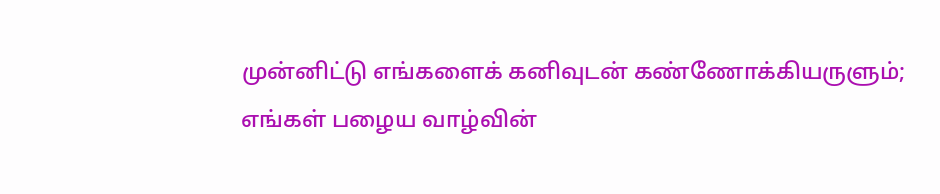முன்னிட்டு எங்களைக் கனிவுடன் கண்ணோக்கியருளும்; எங்கள் பழைய வாழ்வின்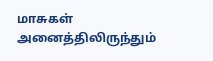மாசுகள் அனைத்திலிருந்தும்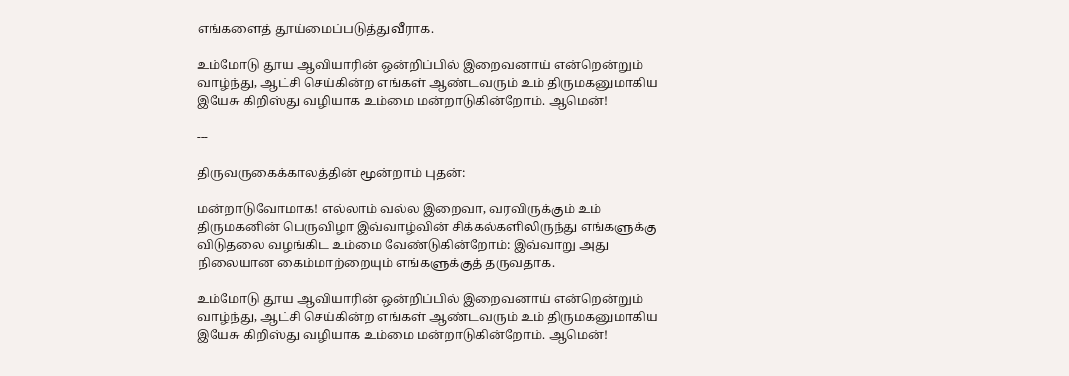எங்களைத் தூய்மைப்படுத்துவீராக.

உம்மோடு தூய ஆவியாரின் ஒன்றிப்பில் இறைவனாய் என்றென்றும் வாழ்ந்து, ஆட்சி செய்கின்ற எங்கள் ஆண்டவரும் உம் திருமகனுமாகிய இயேசு கிறிஸ்து வழியாக உம்மை மன்றாடுகின்றோம். ஆமென்!

---

திருவருகைக்காலத்தின் மூன்றாம் புதன்:

மன்றாடுவோமாக! எல்லாம் வல்ல இறைவா, வரவிருக்கும் உம் திருமகனின் பெருவிழா இவ்வாழ்வின் சிக்கல்களிலிருந்து எங்களுக்கு விடுதலை வழங்கிட உம்மை வேண்டுகின்றோம்: இவ்வாறு அது நிலையான கைம்மாற்றையும் எங்களுக்குத் தருவதாக.

உம்மோடு தூய ஆவியாரின் ஒன்றிப்பில் இறைவனாய் என்றென்றும் வாழ்ந்து, ஆட்சி செய்கின்ற எங்கள் ஆண்டவரும் உம் திருமகனுமாகிய இயேசு கிறிஸ்து வழியாக உம்மை மன்றாடுகின்றோம். ஆமென்!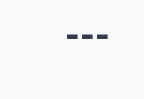---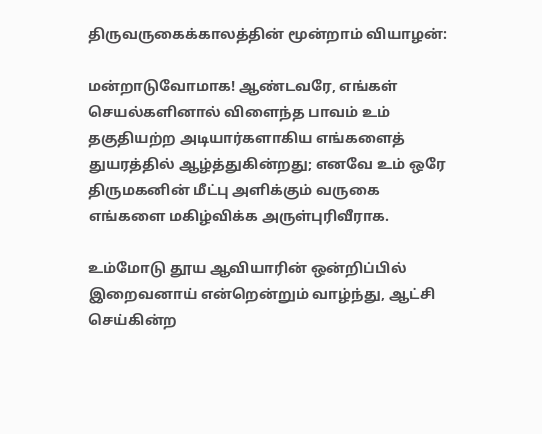திருவருகைக்காலத்தின் மூன்றாம் வியாழன்:

மன்றாடுவோமாக! ஆண்டவரே, எங்கள் செயல்களினால் விளைந்த பாவம் உம் தகுதியற்ற அடியார்களாகிய எங்களைத் துயரத்தில் ஆழ்த்துகின்றது; எனவே உம் ஒரே திருமகனின் மீட்பு அளிக்கும் வருகை எங்களை மகிழ்விக்க அருள்புரிவீராக.

உம்மோடு தூய ஆவியாரின் ஒன்றிப்பில் இறைவனாய் என்றென்றும் வாழ்ந்து, ஆட்சி செய்கின்ற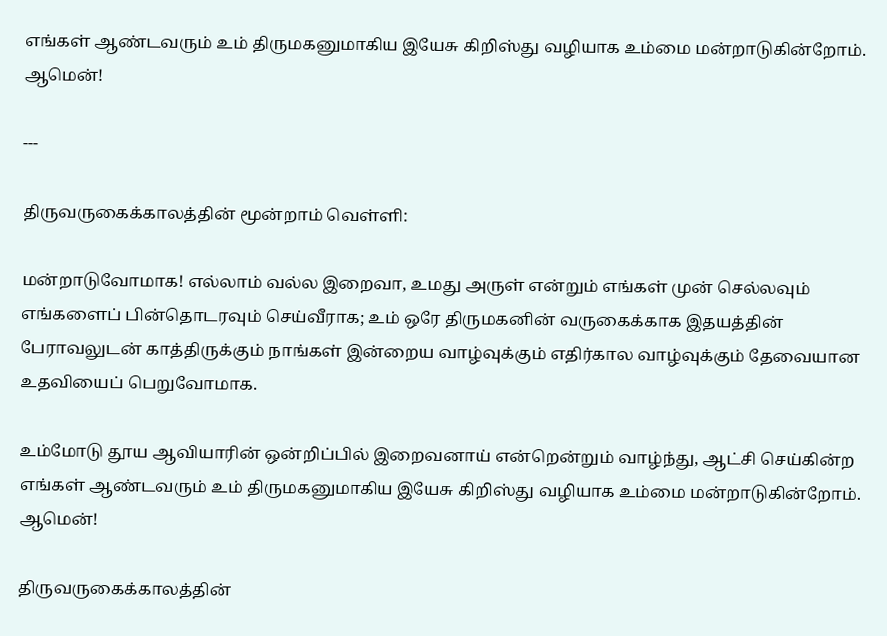எங்கள் ஆண்டவரும் உம் திருமகனுமாகிய இயேசு கிறிஸ்து வழியாக உம்மை மன்றாடுகின்றோம். ஆமென்!

---

திருவருகைக்காலத்தின் மூன்றாம் வெள்ளி:

மன்றாடுவோமாக! எல்லாம் வல்ல இறைவா, உமது அருள் என்றும் எங்கள் முன் செல்லவும் எங்களைப் பின்தொடரவும் செய்வீராக; உம் ஒரே திருமகனின் வருகைக்காக இதயத்தின் பேராவலுடன் காத்திருக்கும் நாங்கள் இன்றைய வாழ்வுக்கும் எதிர்கால வாழ்வுக்கும் தேவையான உதவியைப் பெறுவோமாக.

உம்மோடு தூய ஆவியாரின் ஒன்றிப்பில் இறைவனாய் என்றென்றும் வாழ்ந்து, ஆட்சி செய்கின்ற எங்கள் ஆண்டவரும் உம் திருமகனுமாகிய இயேசு கிறிஸ்து வழியாக உம்மை மன்றாடுகின்றோம். ஆமென்!

திருவருகைக்காலத்தின்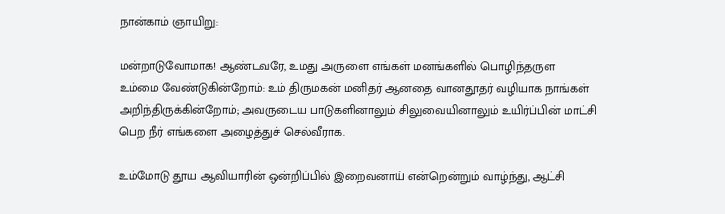நான்காம் ஞாயிறு:

மன்றாடுவோமாக! ஆண்டவரே, உமது அருளை எங்கள் மனங்களில் பொழிந்தருள உம்மை வேண்டுகின்றோம்: உம் திருமகன் மனிதர் ஆனதை வானதூதர் வழியாக நாங்கள் அறிந்திருக்கின்றோம்; அவருடைய பாடுகளினாலும் சிலுவையினாலும் உயிர்ப்பின் மாட்சி பெற நீர் எங்களை அழைத்துச் செல்வீராக.

உம்மோடு தூய ஆவியாரின் ஒன்றிப்பில் இறைவனாய் என்றென்றும் வாழ்ந்து, ஆட்சி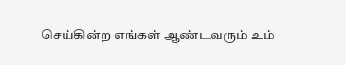செய்கின்ற எங்கள் ஆண்டவரும் உம்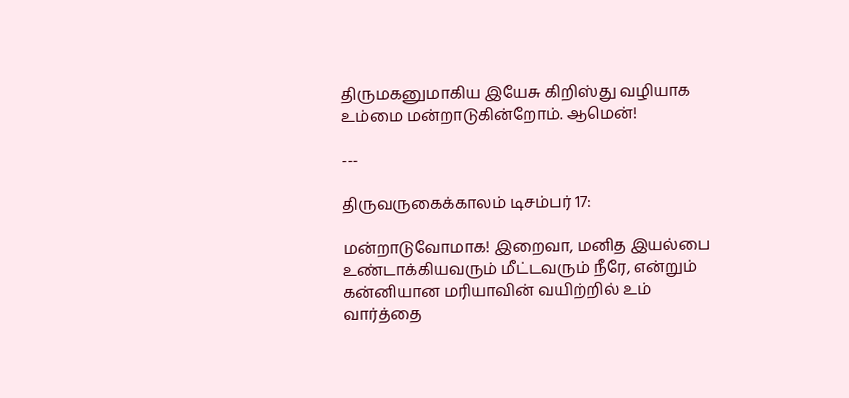திருமகனுமாகிய இயேசு கிறிஸ்து வழியாக உம்மை மன்றாடுகின்றோம். ஆமென்!

---

திருவருகைக்காலம் டிசம்பர் 17:

மன்றாடுவோமாக! இறைவா, மனித இயல்பை உண்டாக்கியவரும் மீட்டவரும் நீரே, என்றும் கன்னியான மரியாவின் வயிற்றில் உம் வார்த்தை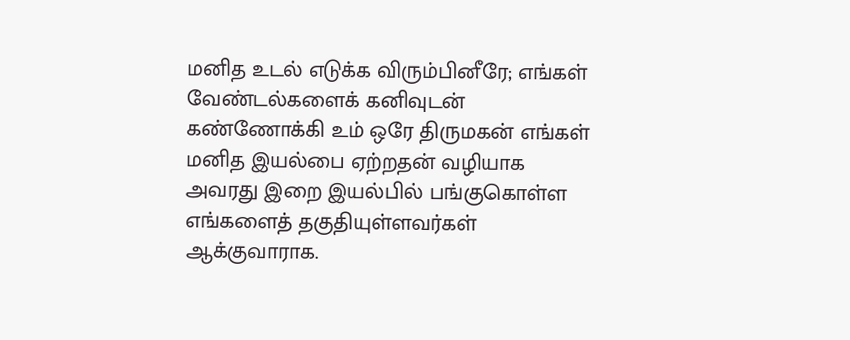மனித உடல் எடுக்க விரும்பினீரே; எங்கள் வேண்டல்களைக் கனிவுடன் கண்ணோக்கி உம் ஒரே திருமகன் எங்கள் மனித இயல்பை ஏற்றதன் வழியாக அவரது இறை இயல்பில் பங்குகொள்ள எங்களைத் தகுதியுள்ளவர்கள் ஆக்குவாராக.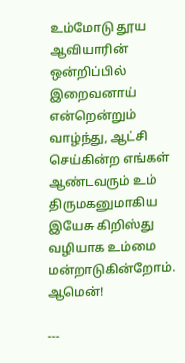உம்மோடு தூய ஆவியாரின் ஒன்றிப்பில் இறைவனாய் என்றென்றும் வாழ்ந்து, ஆட்சி செய்கின்ற எங்கள் ஆண்டவரும் உம் திருமகனுமாகிய இயேசு கிறிஸ்து வழியாக உம்மை மன்றாடுகின்றோம். ஆமென்!

---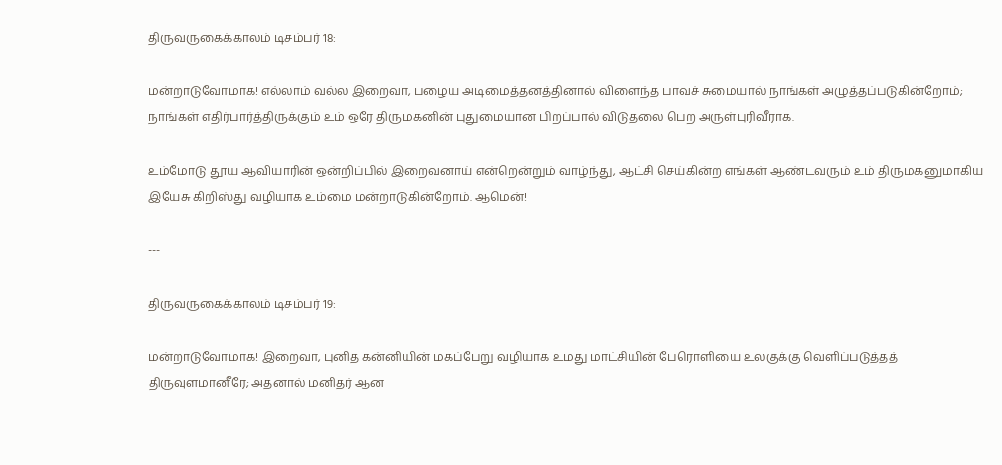திருவருகைக்காலம் டிசம்பர் 18:

மன்றாடுவோமாக! எல்லாம் வல்ல இறைவா, பழைய அடிமைத்தனத்தினால் விளைந்த பாவச் சுமையால் நாங்கள் அழுத்தப்படுகின்றோம்; நாங்கள் எதிர்பார்த்திருக்கும் உம் ஒரே திருமகனின் புதுமையான பிறப்பால் விடுதலை பெற அருள்புரிவீராக.

உம்மோடு தூய ஆவியாரின் ஒன்றிப்பில் இறைவனாய் என்றென்றும் வாழ்ந்து, ஆட்சி செய்கின்ற எங்கள் ஆண்டவரும் உம் திருமகனுமாகிய இயேசு கிறிஸ்து வழியாக உம்மை மன்றாடுகின்றோம். ஆமென்!

---

திருவருகைக்காலம் டிசம்பர் 19:

மன்றாடுவோமாக! இறைவா, புனித கன்னியின் மகப்பேறு வழியாக உமது மாட்சியின் பேரொளியை உலகுக்கு வெளிப்படுத்தத் திருவுளமானீரே; அதனால் மனிதர் ஆன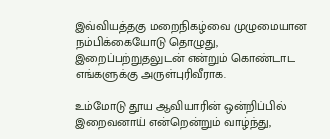இவ்வியத்தகு மறைநிகழ்வை முழுமையான நம்பிக்கையோடு தொழுது, இறைப்பற்றுதலுடன் என்றும் கொண்டாட எங்களுக்கு அருள்புரிவீராக.

உம்மோடு தூய ஆவியாரின் ஒன்றிப்பில் இறைவனாய் என்றென்றும் வாழ்ந்து,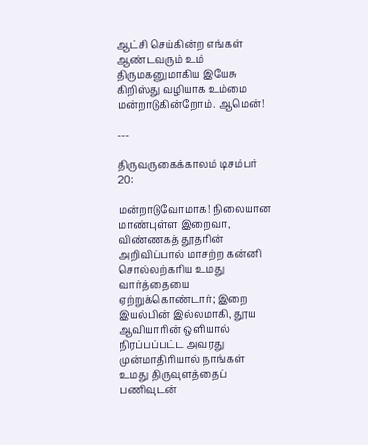ஆட்சி செய்கின்ற எங்கள் ஆண்டவரும் உம் திருமகனுமாகிய இயேசு கிறிஸ்து வழியாக உம்மை மன்றாடுகின்றோம். ஆமென்!

---

திருவருகைக்காலம் டிசம்பர் 20:

மன்றாடுவோமாக! நிலையான மாண்புள்ள இறைவா, விண்ணகத் தூதரின் அறிவிப்பால் மாசற்ற கன்னி சொல்லற்கரிய உமது வார்த்தையை ஏற்றுக்கொண்டார்; இறை இயல்பின் இல்லமாகி, தூய ஆவியாரின் ஒளியால் நிரப்பப்பட்ட அவரது முன்மாதிரியால் நாங்கள் உமது திருவுளத்தைப் பணிவுடன்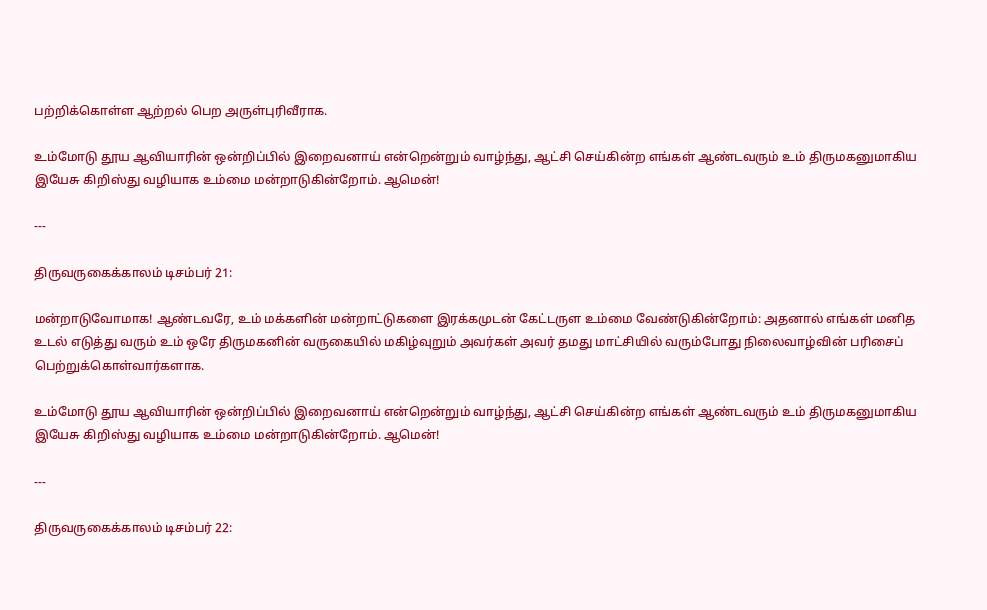பற்றிக்கொள்ள ஆற்றல் பெற அருள்புரிவீராக.

உம்மோடு தூய ஆவியாரின் ஒன்றிப்பில் இறைவனாய் என்றென்றும் வாழ்ந்து, ஆட்சி செய்கின்ற எங்கள் ஆண்டவரும் உம் திருமகனுமாகிய இயேசு கிறிஸ்து வழியாக உம்மை மன்றாடுகின்றோம். ஆமென்!

---

திருவருகைக்காலம் டிசம்பர் 21:

மன்றாடுவோமாக! ஆண்டவரே, உம் மக்களின் மன்றாட்டுகளை இரக்கமுடன் கேட்டருள உம்மை வேண்டுகின்றோம்: அதனால் எங்கள் மனித உடல் எடுத்து வரும் உம் ஒரே திருமகனின் வருகையில் மகிழ்வுறும் அவர்கள் அவர் தமது மாட்சியில் வரும்போது நிலைவாழ்வின் பரிசைப் பெற்றுக்கொள்வார்களாக.

உம்மோடு தூய ஆவியாரின் ஒன்றிப்பில் இறைவனாய் என்றென்றும் வாழ்ந்து, ஆட்சி செய்கின்ற எங்கள் ஆண்டவரும் உம் திருமகனுமாகிய இயேசு கிறிஸ்து வழியாக உம்மை மன்றாடுகின்றோம். ஆமென்!

---

திருவருகைக்காலம் டிசம்பர் 22: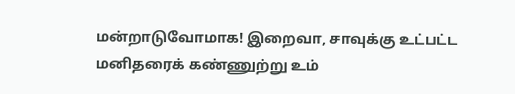மன்றாடுவோமாக! இறைவா, சாவுக்கு உட்பட்ட மனிதரைக் கண்ணுற்று உம்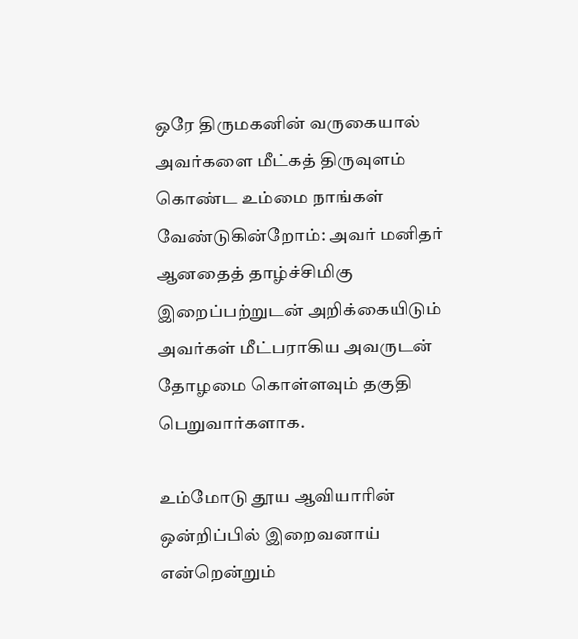ஒரே திருமகனின் வருகையால் அவர்களை மீட்கத் திருவுளம் கொண்ட உம்மை நாங்கள் வேண்டுகின்றோம்: அவர் மனிதர் ஆனதைத் தாழ்ச்சிமிகு இறைப்பற்றுடன் அறிக்கையிடும் அவர்கள் மீட்பராகிய அவருடன் தோழமை கொள்ளவும் தகுதி பெறுவார்களாக.

உம்மோடு தூய ஆவியாரின் ஒன்றிப்பில் இறைவனாய் என்றென்றும்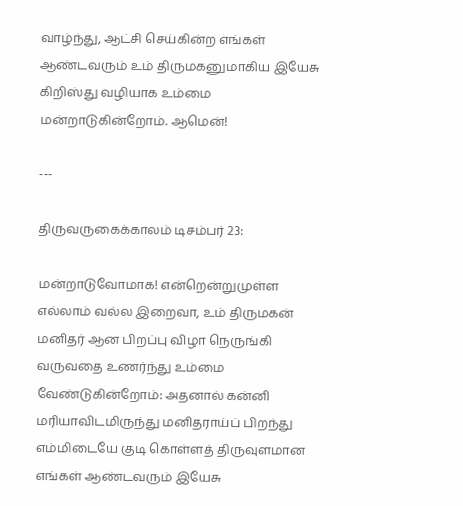வாழ்ந்து, ஆட்சி செய்கின்ற எங்கள் ஆண்டவரும் உம் திருமகனுமாகிய இயேசு கிறிஸ்து வழியாக உம்மை மன்றாடுகின்றோம். ஆமென்!

---

திருவருகைக்காலம் டிசம்பர் 23:

மன்றாடுவோமாக! என்றென்றுமுள்ள எல்லாம் வல்ல இறைவா, உம் திருமகன் மனிதர் ஆன பிறப்பு விழா நெருங்கி வருவதை உணர்ந்து உம்மை வேண்டுகின்றோம்: அதனால் கன்னி மரியாவிடமிருந்து மனிதராய்ப் பிறந்து எம்மிடையே குடி கொள்ளத் திருவுளமான எங்கள் ஆண்டவரும் இயேசு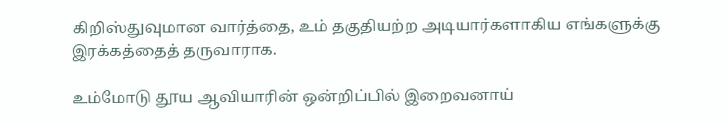கிறிஸ்துவுமான வார்த்தை, உம் தகுதியற்ற அடியார்களாகிய எங்களுக்கு இரக்கத்தைத் தருவாராக.

உம்மோடு தூய ஆவியாரின் ஒன்றிப்பில் இறைவனாய்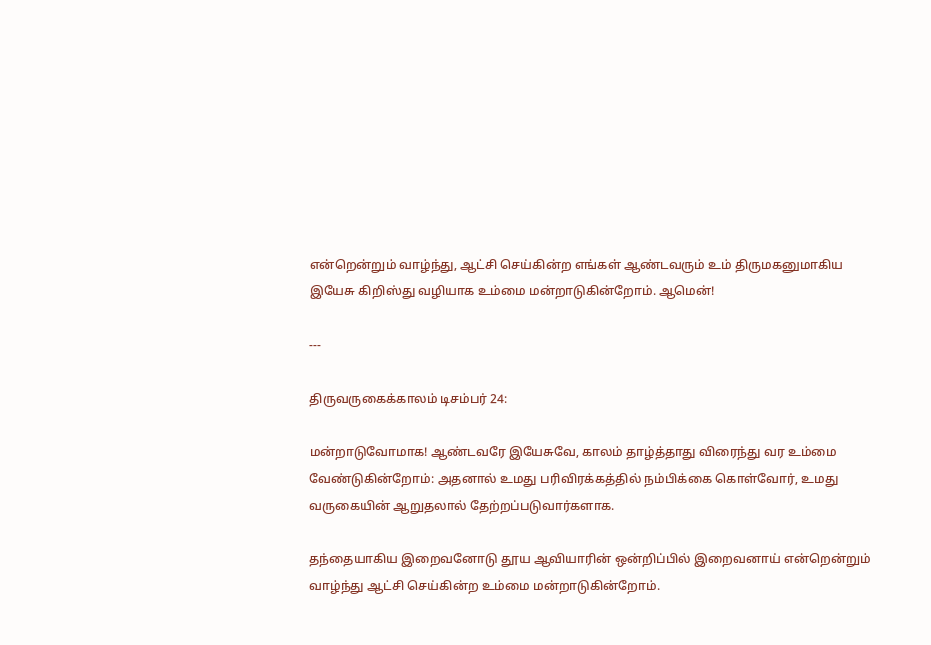என்றென்றும் வாழ்ந்து, ஆட்சி செய்கின்ற எங்கள் ஆண்டவரும் உம் திருமகனுமாகிய இயேசு கிறிஸ்து வழியாக உம்மை மன்றாடுகின்றோம். ஆமென்!

---

திருவருகைக்காலம் டிசம்பர் 24:

மன்றாடுவோமாக! ஆண்டவரே இயேசுவே, காலம் தாழ்த்தாது விரைந்து வர உம்மை வேண்டுகின்றோம்: அதனால் உமது பரிவிரக்கத்தில் நம்பிக்கை கொள்வோர், உமது வருகையின் ஆறுதலால் தேற்றப்படுவார்களாக.

தந்தையாகிய இறைவனோடு தூய ஆவியாரின் ஒன்றிப்பில் இறைவனாய் என்றென்றும் வாழ்ந்து ஆட்சி செய்கின்ற உம்மை மன்றாடுகின்றோம்.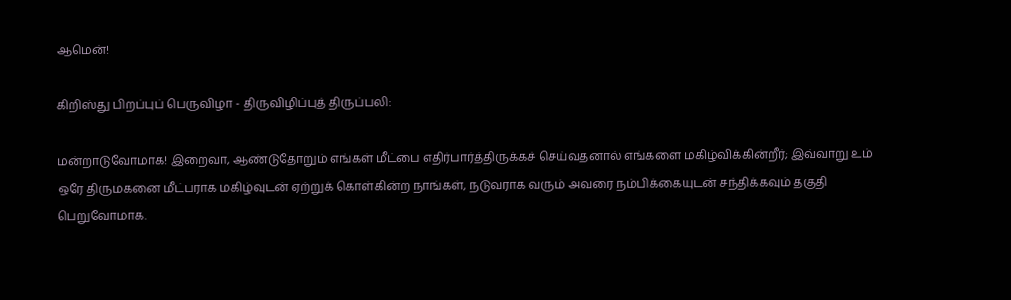ஆமென்!

கிறிஸ்து பிறப்புப் பெருவிழா - திருவிழிப்புத் திருப்பலி:

மன்றாடுவோமாக! இறைவா, ஆண்டுதோறும் எங்கள் மீட்பை எதிர்பார்த்திருக்கச் செய்வதனால் எங்களை மகிழ்விக்கின்றீர்; இவ்வாறு உம் ஒரே திருமகனை மீட்பராக மகிழ்வுடன் ஏற்றுக் கொள்கின்ற நாங்கள், நடுவராக வரும் அவரை நம்பிக்கையுடன் சந்திக்கவும் தகுதி பெறுவோமாக.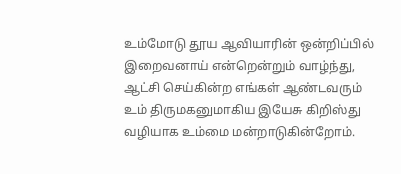உம்மோடு தூய ஆவியாரின் ஒன்றிப்பில் இறைவனாய் என்றென்றும் வாழ்ந்து, ஆட்சி செய்கின்ற எங்கள் ஆண்டவரும் உம் திருமகனுமாகிய இயேசு கிறிஸ்து வழியாக உம்மை மன்றாடுகின்றோம்.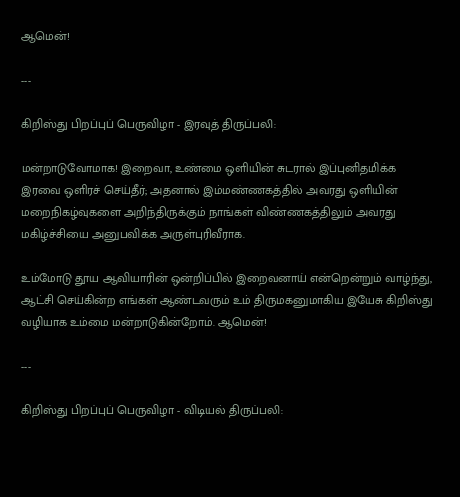ஆமென்!

---

கிறிஸ்து பிறப்புப் பெருவிழா - இரவுத் திருப்பலி:

மன்றாடுவோமாக! இறைவா, உண்மை ஒளியின் சுடரால் இப்புனிதமிக்க இரவை ஒளிரச் செய்தீர்; அதனால் இம்மண்ணகத்தில் அவரது ஒளியின் மறைநிகழ்வுகளை அறிந்திருக்கும் நாங்கள் விண்ணகத்திலும் அவரது மகிழ்ச்சியை அனுபவிக்க அருள்புரிவீராக.

உம்மோடு தூய ஆவியாரின் ஒன்றிப்பில் இறைவனாய் என்றென்றும் வாழ்ந்து, ஆட்சி செய்கின்ற எங்கள் ஆண்டவரும் உம் திருமகனுமாகிய இயேசு கிறிஸ்து வழியாக உம்மை மன்றாடுகின்றோம். ஆமென்!

---

கிறிஸ்து பிறப்புப் பெருவிழா - விடியல் திருப்பலி: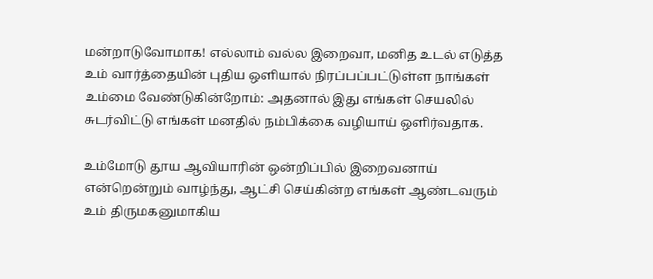மன்றாடுவோமாக! எல்லாம் வல்ல இறைவா, மனித உடல் எடுத்த உம் வார்த்தையின் புதிய ஒளியால் நிரப்பப்பட்டுள்ள நாங்கள் உம்மை வேண்டுகின்றோம்: அதனால் இது எங்கள் செயலில் சுடர்விட்டு எங்கள் மனதில் நம்பிக்கை வழியாய் ஒளிர்வதாக.

உம்மோடு தூய ஆவியாரின் ஒன்றிப்பில் இறைவனாய் என்றென்றும் வாழ்ந்து, ஆட்சி செய்கின்ற எங்கள் ஆண்டவரும் உம் திருமகனுமாகிய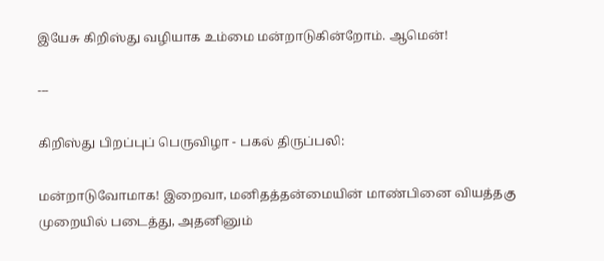இயேசு கிறிஸ்து வழியாக உம்மை மன்றாடுகின்றோம். ஆமென்!

---

கிறிஸ்து பிறப்புப் பெருவிழா - பகல் திருப்பலி:

மன்றாடுவோமாக! இறைவா, மனிதத்தன்மையின் மாண்பினை வியத்தகு முறையில் படைத்து, அதனினும்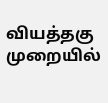வியத்தகு முறையில்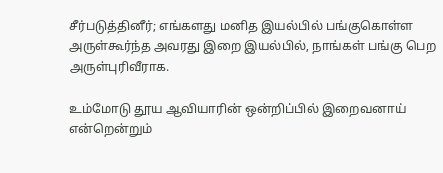சீர்படுத்தினீர்; எங்களது மனித இயல்பில் பங்குகொள்ள அருள்கூர்ந்த அவரது இறை இயல்பில், நாங்கள் பங்கு பெற அருள்புரிவீராக.

உம்மோடு தூய ஆவியாரின் ஒன்றிப்பில் இறைவனாய் என்றென்றும்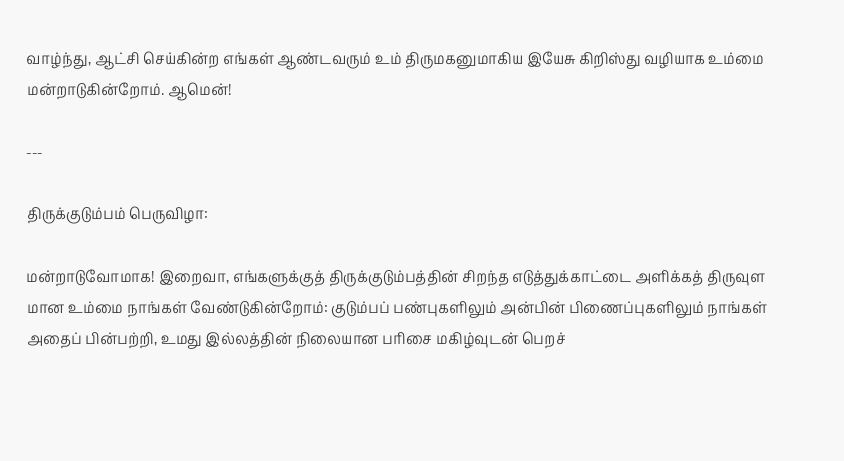வாழ்ந்து, ஆட்சி செய்கின்ற எங்கள் ஆண்டவரும் உம் திருமகனுமாகிய இயேசு கிறிஸ்து வழியாக உம்மை மன்றாடுகின்றோம். ஆமென்!

---

திருக்குடும்பம் பெருவிழா:

மன்றாடுவோமாக! இறைவா, எங்களுக்குத் திருக்குடும்பத்தின் சிறந்த எடுத்துக்காட்டை அளிக்கத் திருவுள மான உம்மை நாங்கள் வேண்டுகின்றோம்: குடும்பப் பண்புகளிலும் அன்பின் பிணைப்புகளிலும் நாங்கள் அதைப் பின்பற்றி, உமது இல்லத்தின் நிலையான பரிசை மகிழ்வுடன் பெறச்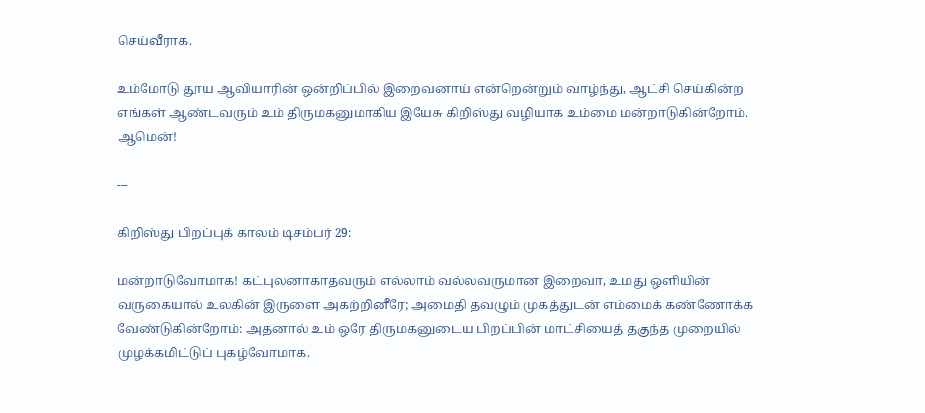செய்வீராக.

உம்மோடு தூய ஆவியாரின் ஒன்றிப்பில் இறைவனாய் என்றென்றும் வாழ்ந்து, ஆட்சி செய்கின்ற எங்கள் ஆண்டவரும் உம் திருமகனுமாகிய இயேசு கிறிஸ்து வழியாக உம்மை மன்றாடுகின்றோம். ஆமென்!

---

கிறிஸ்து பிறப்புக் காலம் டிசம்பர் 29:

மன்றாடுவோமாக! கட்புலனாகாதவரும் எல்லாம் வல்லவருமான இறைவா, உமது ஒளியின் வருகையால் உலகின் இருளை அகற்றினீரே; அமைதி தவழும் முகத்துடன் எம்மைக் கண்ணோக்க வேண்டுகின்றோம்: அதனால் உம் ஒரே திருமகனுடைய பிறப்பின் மாட்சியைத் தகுந்த முறையில் முழக்கமிட்டுப் புகழ்வோமாக.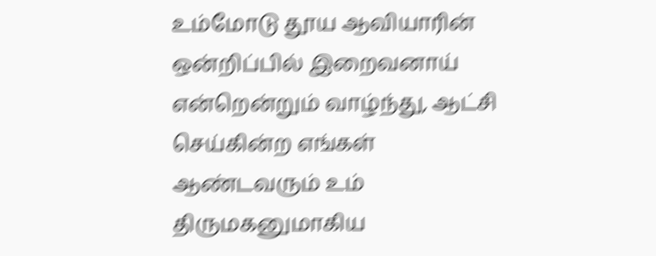உம்மோடு தூய ஆவியாரின் ஒன்றிப்பில் இறைவனாய் என்றென்றும் வாழ்ந்து, ஆட்சி செய்கின்ற எங்கள் ஆண்டவரும் உம் திருமகனுமாகிய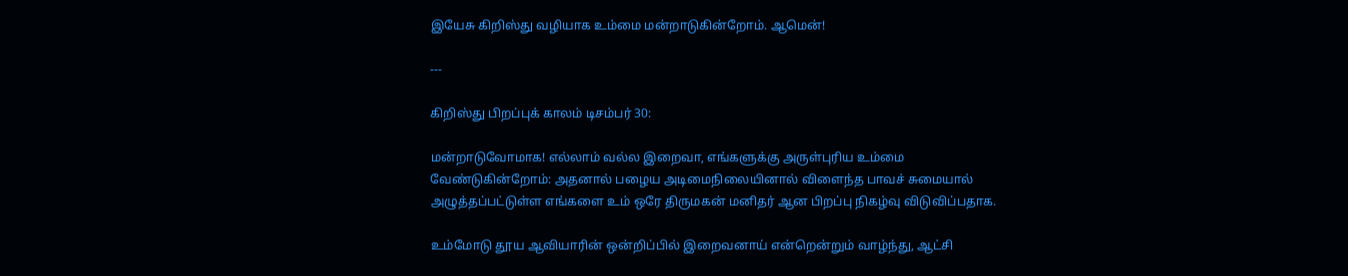இயேசு கிறிஸ்து வழியாக உம்மை மன்றாடுகின்றோம். ஆமென்!

---

கிறிஸ்து பிறப்புக் காலம் டிசம்பர் 30:

மன்றாடுவோமாக! எல்லாம் வல்ல இறைவா, எங்களுக்கு அருள்புரிய உம்மை வேண்டுகின்றோம்: அதனால் பழைய அடிமைநிலையினால் விளைந்த பாவச் சுமையால் அழுத்தப்பட்டுள்ள எங்களை உம் ஒரே திருமகன் மனிதர் ஆன பிறப்பு நிகழ்வு விடுவிப்பதாக.

உம்மோடு தூய ஆவியாரின் ஒன்றிப்பில் இறைவனாய் என்றென்றும் வாழ்ந்து, ஆட்சி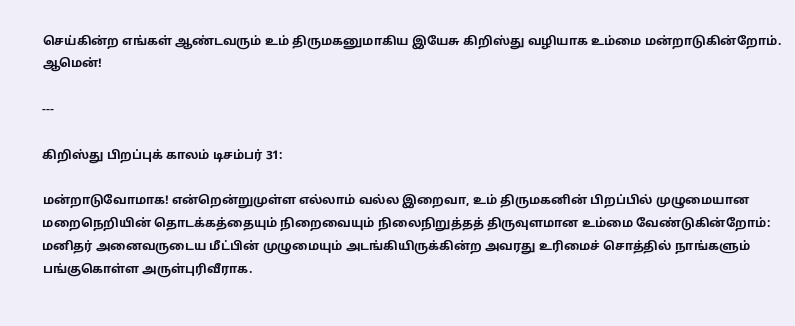செய்கின்ற எங்கள் ஆண்டவரும் உம் திருமகனுமாகிய இயேசு கிறிஸ்து வழியாக உம்மை மன்றாடுகின்றோம். ஆமென்!

---

கிறிஸ்து பிறப்புக் காலம் டிசம்பர் 31:

மன்றாடுவோமாக! என்றென்றுமுள்ள எல்லாம் வல்ல இறைவா, உம் திருமகனின் பிறப்பில் முழுமையான மறைநெறியின் தொடக்கத்தையும் நிறைவையும் நிலைநிறுத்தத் திருவுளமான உம்மை வேண்டுகின்றோம்: மனிதர் அனைவருடைய மீட்பின் முழுமையும் அடங்கியிருக்கின்ற அவரது உரிமைச் சொத்தில் நாங்களும் பங்குகொள்ள அருள்புரிவீராக.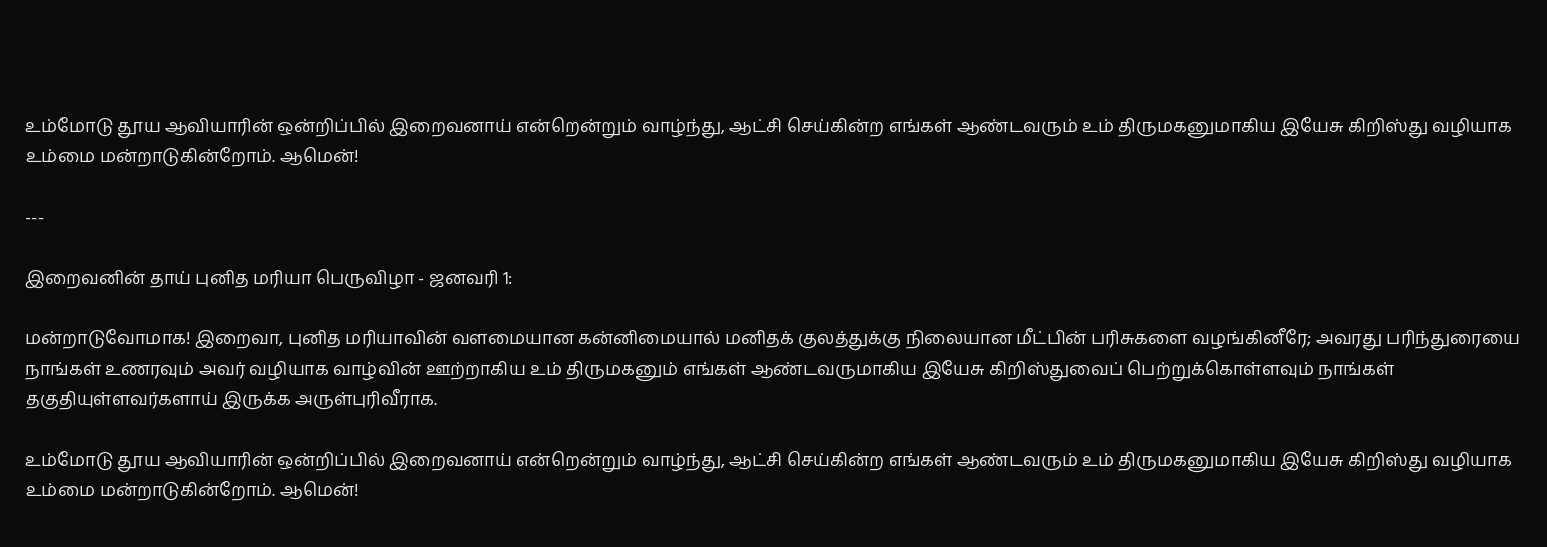உம்மோடு தூய ஆவியாரின் ஒன்றிப்பில் இறைவனாய் என்றென்றும் வாழ்ந்து, ஆட்சி செய்கின்ற எங்கள் ஆண்டவரும் உம் திருமகனுமாகிய இயேசு கிறிஸ்து வழியாக உம்மை மன்றாடுகின்றோம். ஆமென்!

---

இறைவனின் தாய் புனித மரியா பெருவிழா - ஜனவரி 1:

மன்றாடுவோமாக! இறைவா, புனித மரியாவின் வளமையான கன்னிமையால் மனிதக் குலத்துக்கு நிலையான மீட்பின் பரிசுகளை வழங்கினீரே; அவரது பரிந்துரையை நாங்கள் உணரவும் அவர் வழியாக வாழ்வின் ஊற்றாகிய உம் திருமகனும் எங்கள் ஆண்டவருமாகிய இயேசு கிறிஸ்துவைப் பெற்றுக்கொள்ளவும் நாங்கள் தகுதியுள்ளவர்களாய் இருக்க அருள்புரிவீராக.

உம்மோடு தூய ஆவியாரின் ஒன்றிப்பில் இறைவனாய் என்றென்றும் வாழ்ந்து, ஆட்சி செய்கின்ற எங்கள் ஆண்டவரும் உம் திருமகனுமாகிய இயேசு கிறிஸ்து வழியாக உம்மை மன்றாடுகின்றோம். ஆமென்!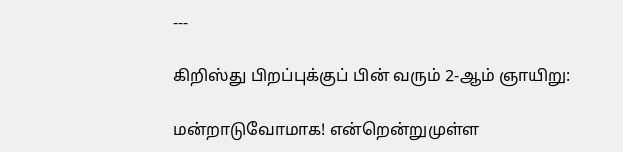---

கிறிஸ்து பிறப்புக்குப் பின் வரும் 2-ஆம் ஞாயிறு:

மன்றாடுவோமாக! என்றென்றுமுள்ள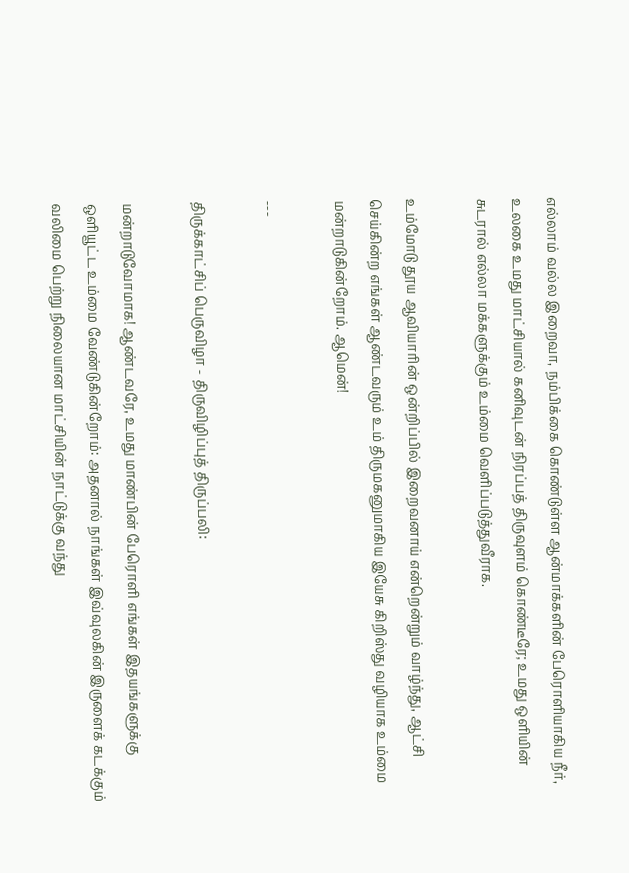எல்லாம் வல்ல இறைவா, நம்பிக்கை கொண்டுள்ள ஆன்மாக்களின் பேரொளியாகிய நீர், உலகை உமது மாட்சியால் கனிவுடன் நிரப்பத் திருவுளம் கொண்டீரே; உமது ஒளியின் சுடரால் எல்லா மக்களுக்கும் உம்மை வெளிப்படுத்துவீராக.

உம்மோடு தூய ஆவியாரின் ஒன்றிப்பில் இறைவனாய் என்றென்றும் வாழ்ந்து, ஆட்சி செய்கின்ற எங்கள் ஆண்டவரும் உம் திருமகனுமாகிய இயேசு கிறிஸ்து வழியாக உம்மை மன்றாடுகின்றோம். ஆமென்!

---

திருக்காட்சிப் பெருவிழா - திருவிழிப்புத் திருப்பலி:

மன்றாடுவோமாக! ஆண்டவரே, உமது மாண்பின் பேரொளி எங்கள் இதயங்களுக்கு ஒளியூட்ட உம்மை வேண்டுகின்றோம்: அதனால் நாங்கள் இவ்வுலகின் இருளைக் கடக்கும் வலிமை பெற்று நிலையான மாட்சியின் நாட்டுக்கு வந்து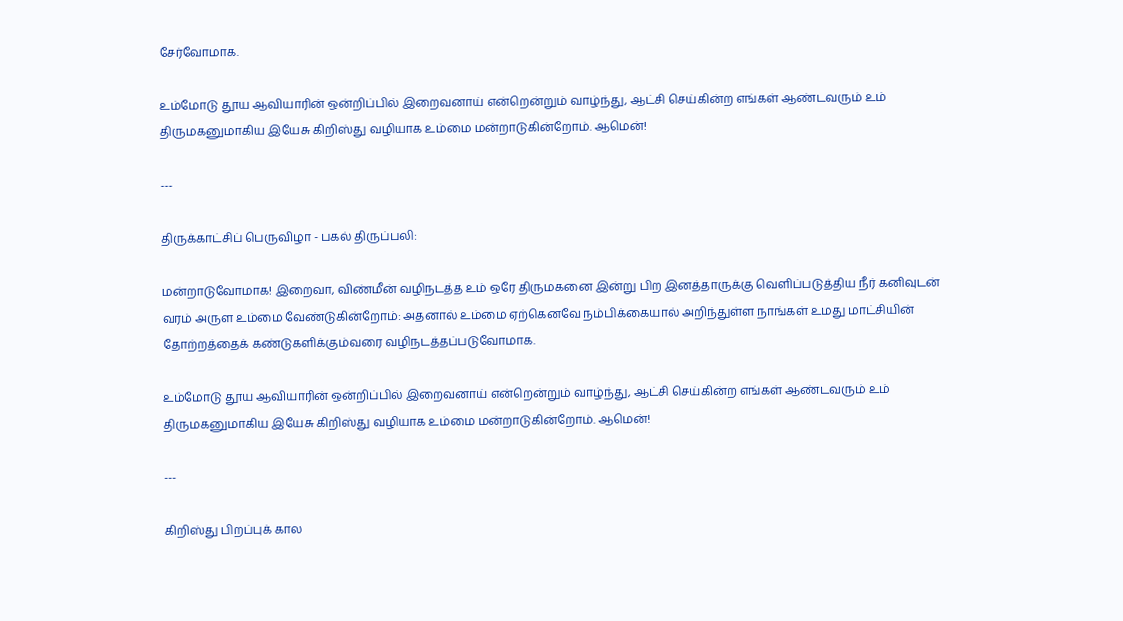சேர்வோமாக.

உம்மோடு தூய ஆவியாரின் ஒன்றிப்பில் இறைவனாய் என்றென்றும் வாழ்ந்து, ஆட்சி செய்கின்ற எங்கள் ஆண்டவரும் உம் திருமகனுமாகிய இயேசு கிறிஸ்து வழியாக உம்மை மன்றாடுகின்றோம். ஆமென்!

---

திருக்காட்சிப் பெருவிழா - பகல் திருப்பலி:

மன்றாடுவோமாக! இறைவா, விண்மீன் வழிநடத்த உம் ஒரே திருமகனை இன்று பிற இனத்தாருக்கு வெளிப்படுத்திய நீர் கனிவுடன் வரம் அருள உம்மை வேண்டுகின்றோம்: அதனால் உம்மை ஏற்கெனவே நம்பிக்கையால் அறிந்துள்ள நாங்கள் உமது மாட்சியின் தோற்றத்தைக் கண்டுகளிக்கும்வரை வழிநடத்தப்படுவோமாக.

உம்மோடு தூய ஆவியாரின் ஒன்றிப்பில் இறைவனாய் என்றென்றும் வாழ்ந்து, ஆட்சி செய்கின்ற எங்கள் ஆண்டவரும் உம் திருமகனுமாகிய இயேசு கிறிஸ்து வழியாக உம்மை மன்றாடுகின்றோம். ஆமென்!

---

கிறிஸ்து பிறப்புக் கால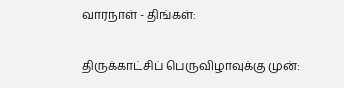வாரநாள் - திங்கள்:

திருக்காட்சிப் பெருவிழாவுக்கு முன்: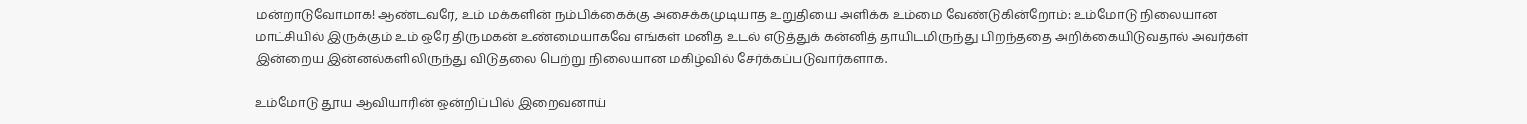மன்றாடுவோமாக! ஆண்டவரே, உம் மக்களின் நம்பிக்கைக்கு அசைக்கமுடியாத உறுதியை அளிக்க உம்மை வேண்டுகின்றோம்: உம்மோடு நிலையான மாட்சியில் இருக்கும் உம் ஒரே திருமகன் உண்மையாகவே எங்கள் மனித உடல் எடுத்துக் கன்னித் தாயிடமிருந்து பிறந்ததை அறிக்கையிடுவதால் அவர்கள் இன்றைய இன்னல்களிலிருந்து விடுதலை பெற்று நிலையான மகிழ்வில் சேர்க்கப்படுவார்களாக.

உம்மோடு தூய ஆவியாரின் ஒன்றிப்பில் இறைவனாய்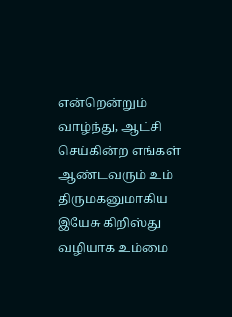என்றென்றும் வாழ்ந்து, ஆட்சி செய்கின்ற எங்கள் ஆண்டவரும் உம் திருமகனுமாகிய இயேசு கிறிஸ்து வழியாக உம்மை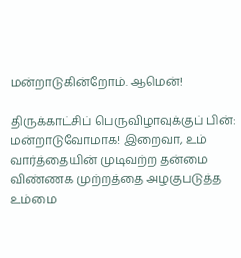மன்றாடுகின்றோம். ஆமென்!

திருக்காட்சிப் பெருவிழாவுக்குப் பின்:
மன்றாடுவோமாக! இறைவா, உம் வார்த்தையின் முடிவற்ற தன்மை விண்ணக முற்றத்தை அழகுபடுத்த உம்மை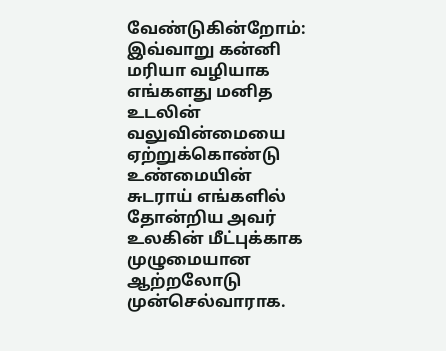வேண்டுகின்றோம்: இவ்வாறு கன்னி மரியா வழியாக எங்களது மனித உடலின் வலுவின்மையை ஏற்றுக்கொண்டு உண்மையின் சுடராய் எங்களில் தோன்றிய அவர் உலகின் மீட்புக்காக முழுமையான ஆற்றலோடு முன்செல்வாராக.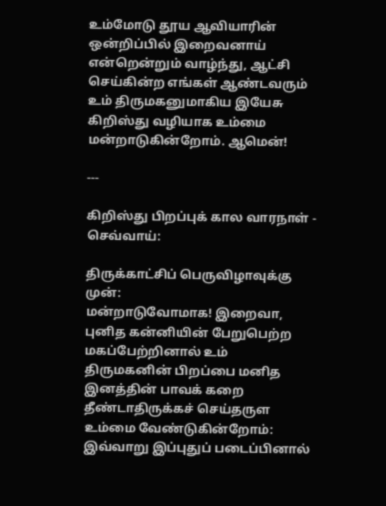உம்மோடு தூய ஆவியாரின் ஒன்றிப்பில் இறைவனாய் என்றென்றும் வாழ்ந்து, ஆட்சி செய்கின்ற எங்கள் ஆண்டவரும் உம் திருமகனுமாகிய இயேசு கிறிஸ்து வழியாக உம்மை மன்றாடுகின்றோம். ஆமென்!

---

கிறிஸ்து பிறப்புக் கால வாரநாள் - செவ்வாய்:

திருக்காட்சிப் பெருவிழாவுக்கு முன்:
மன்றாடுவோமாக! இறைவா, புனித கன்னியின் பேறுபெற்ற மகப்பேற்றினால் உம் திருமகனின் பிறப்பை மனித இனத்தின் பாவக் கறை தீண்டாதிருக்கச் செய்தருள உம்மை வேண்டுகின்றோம்: இவ்வாறு இப்புதுப் படைப்பினால்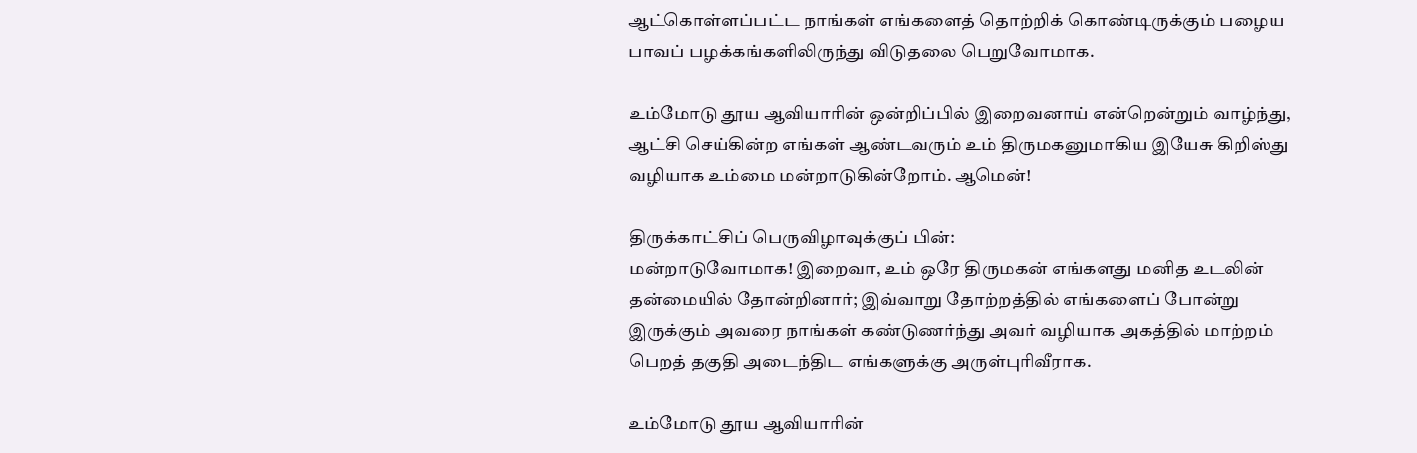ஆட்கொள்ளப்பட்ட நாங்கள் எங்களைத் தொற்றிக் கொண்டிருக்கும் பழைய பாவப் பழக்கங்களிலிருந்து விடுதலை பெறுவோமாக.

உம்மோடு தூய ஆவியாரின் ஒன்றிப்பில் இறைவனாய் என்றென்றும் வாழ்ந்து, ஆட்சி செய்கின்ற எங்கள் ஆண்டவரும் உம் திருமகனுமாகிய இயேசு கிறிஸ்து வழியாக உம்மை மன்றாடுகின்றோம். ஆமென்!

திருக்காட்சிப் பெருவிழாவுக்குப் பின்:
மன்றாடுவோமாக! இறைவா, உம் ஒரே திருமகன் எங்களது மனித உடலின் தன்மையில் தோன்றினார்; இவ்வாறு தோற்றத்தில் எங்களைப் போன்று இருக்கும் அவரை நாங்கள் கண்டுணர்ந்து அவர் வழியாக அகத்தில் மாற்றம் பெறத் தகுதி அடைந்திட எங்களுக்கு அருள்புரிவீராக.

உம்மோடு தூய ஆவியாரின்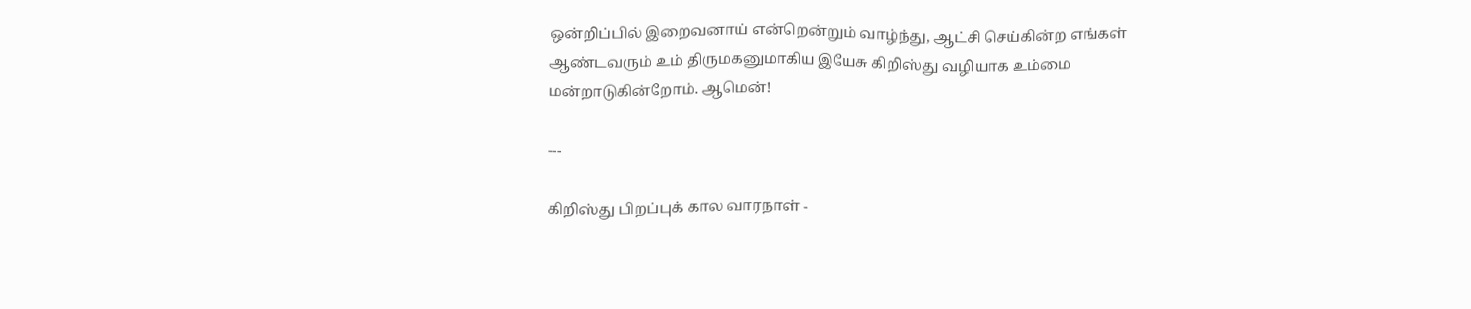ஒன்றிப்பில் இறைவனாய் என்றென்றும் வாழ்ந்து, ஆட்சி செய்கின்ற எங்கள் ஆண்டவரும் உம் திருமகனுமாகிய இயேசு கிறிஸ்து வழியாக உம்மை மன்றாடுகின்றோம். ஆமென்!

---

கிறிஸ்து பிறப்புக் கால வாரநாள் -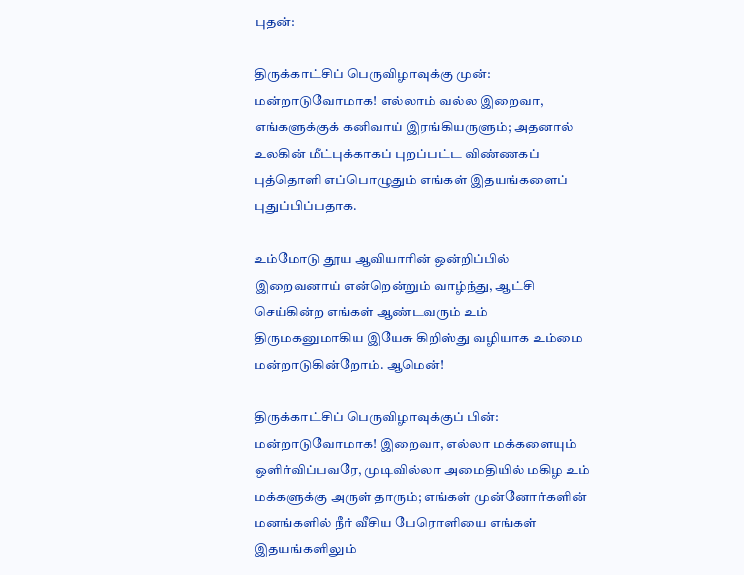புதன்:

திருக்காட்சிப் பெருவிழாவுக்கு முன்:
மன்றாடுவோமாக! எல்லாம் வல்ல இறைவா, எங்களுக்குக் கனிவாய் இரங்கியருளும்; அதனால் உலகின் மீட்புக்காகப் புறப்பட்ட விண்ணகப் புத்தொளி எப்பொழுதும் எங்கள் இதயங்களைப் புதுப்பிப்பதாக.

உம்மோடு தூய ஆவியாரின் ஒன்றிப்பில் இறைவனாய் என்றென்றும் வாழ்ந்து, ஆட்சி செய்கின்ற எங்கள் ஆண்டவரும் உம் திருமகனுமாகிய இயேசு கிறிஸ்து வழியாக உம்மை மன்றாடுகின்றோம். ஆமென்!

திருக்காட்சிப் பெருவிழாவுக்குப் பின்:
மன்றாடுவோமாக! இறைவா, எல்லா மக்களையும் ஒளிர்விப்பவரே, முடிவில்லா அமைதியில் மகிழ உம் மக்களுக்கு அருள் தாரும்; எங்கள் முன்னோர்களின் மனங்களில் நீர் வீசிய பேரொளியை எங்கள் இதயங்களிலும்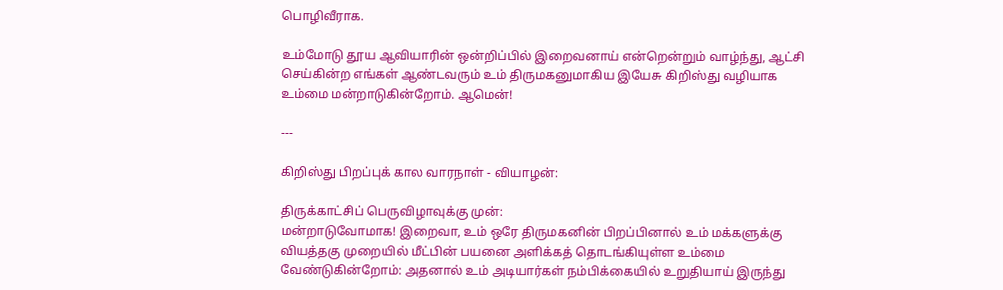பொழிவீராக.

உம்மோடு தூய ஆவியாரின் ஒன்றிப்பில் இறைவனாய் என்றென்றும் வாழ்ந்து, ஆட்சி செய்கின்ற எங்கள் ஆண்டவரும் உம் திருமகனுமாகிய இயேசு கிறிஸ்து வழியாக உம்மை மன்றாடுகின்றோம். ஆமென்!

---

கிறிஸ்து பிறப்புக் கால வாரநாள் - வியாழன்:

திருக்காட்சிப் பெருவிழாவுக்கு முன்:
மன்றாடுவோமாக! இறைவா, உம் ஒரே திருமகனின் பிறப்பினால் உம் மக்களுக்கு வியத்தகு முறையில் மீட்பின் பயனை அளிக்கத் தொடங்கியுள்ள உம்மை வேண்டுகின்றோம்: அதனால் உம் அடியார்கள் நம்பிக்கையில் உறுதியாய் இருந்து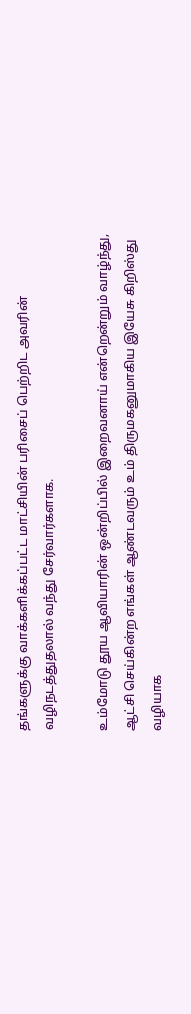தங்களுக்கு வாக்களிக்கப்பட்ட மாட்சியின் பரிசைப் பெற்றிட அவரின் வழிநடத்துதலால் வந்து சேர்வார்களாக.

உம்மோடு தூய ஆவியாரின் ஒன்றிப்பில் இறைவனாய் என்றென்றும் வாழ்ந்து, ஆட்சி செய்கின்ற எங்கள் ஆண்டவரும் உம் திருமகனுமாகிய இயேசு கிறிஸ்து வழியாக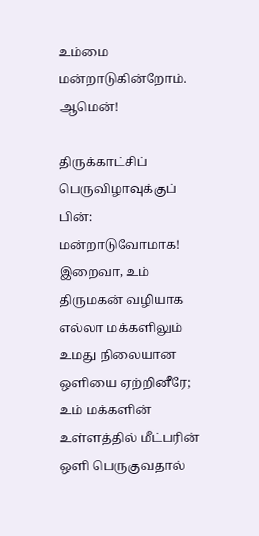உம்மை மன்றாடுகின்றோம். ஆமென்!

திருக்காட்சிப் பெருவிழாவுக்குப் பின்:
மன்றாடுவோமாக! இறைவா, உம் திருமகன் வழியாக எல்லா மக்களிலும் உமது நிலையான ஒளியை ஏற்றினீரே; உம் மக்களின் உள்ளத்தில் மீட்பரின் ஒளி பெருகுவதால்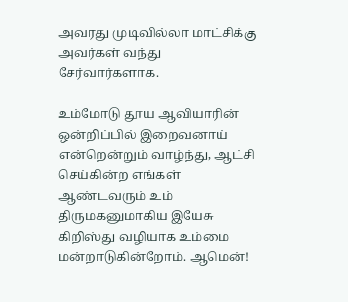அவரது முடிவில்லா மாட்சிக்கு அவர்கள் வந்து சேர்வார்களாக.

உம்மோடு தூய ஆவியாரின் ஒன்றிப்பில் இறைவனாய் என்றென்றும் வாழ்ந்து, ஆட்சி செய்கின்ற எங்கள் ஆண்டவரும் உம் திருமகனுமாகிய இயேசு கிறிஸ்து வழியாக உம்மை மன்றாடுகின்றோம். ஆமென்!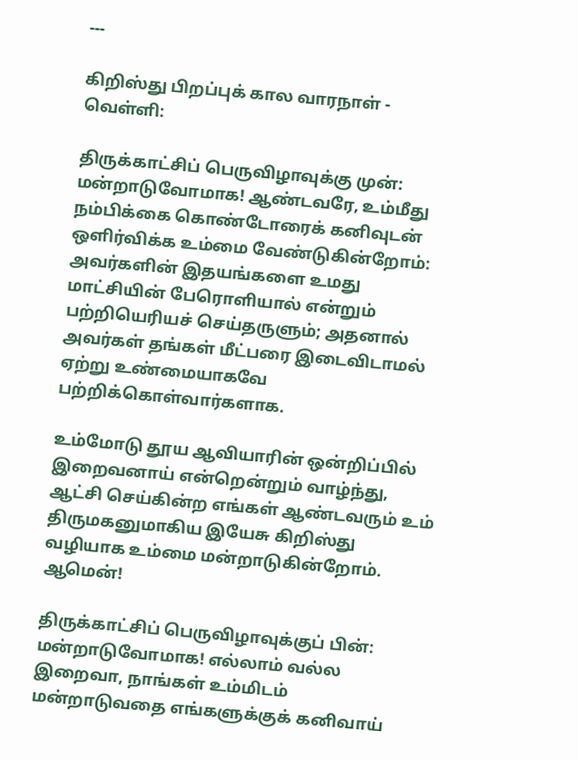---

கிறிஸ்து பிறப்புக் கால வாரநாள் - வெள்ளி:

திருக்காட்சிப் பெருவிழாவுக்கு முன்:
மன்றாடுவோமாக! ஆண்டவரே, உம்மீது நம்பிக்கை கொண்டோரைக் கனிவுடன் ஒளிர்விக்க உம்மை வேண்டுகின்றோம்: அவர்களின் இதயங்களை உமது மாட்சியின் பேரொளியால் என்றும் பற்றியெரியச் செய்தருளும்; அதனால் அவர்கள் தங்கள் மீட்பரை இடைவிடாமல் ஏற்று உண்மையாகவே பற்றிக்கொள்வார்களாக.

உம்மோடு தூய ஆவியாரின் ஒன்றிப்பில் இறைவனாய் என்றென்றும் வாழ்ந்து, ஆட்சி செய்கின்ற எங்கள் ஆண்டவரும் உம் திருமகனுமாகிய இயேசு கிறிஸ்து வழியாக உம்மை மன்றாடுகின்றோம். ஆமென்!

திருக்காட்சிப் பெருவிழாவுக்குப் பின்:
மன்றாடுவோமாக! எல்லாம் வல்ல இறைவா, நாங்கள் உம்மிடம் மன்றாடுவதை எங்களுக்குக் கனிவாய்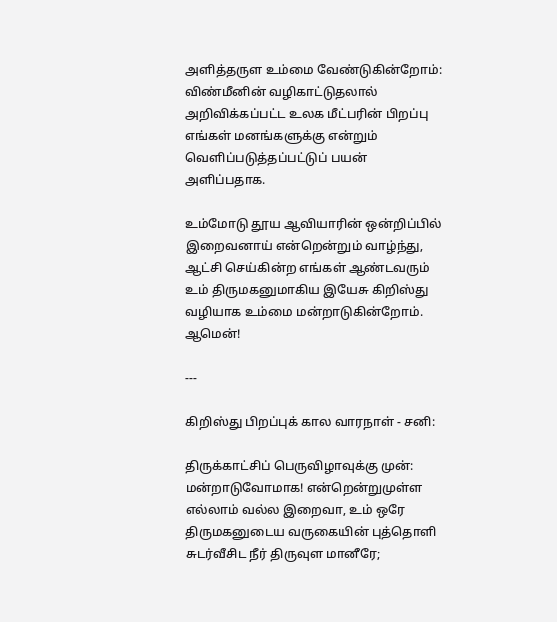அளித்தருள உம்மை வேண்டுகின்றோம்: விண்மீனின் வழிகாட்டுதலால் அறிவிக்கப்பட்ட உலக மீட்பரின் பிறப்பு எங்கள் மனங்களுக்கு என்றும் வெளிப்படுத்தப்பட்டுப் பயன் அளிப்பதாக.

உம்மோடு தூய ஆவியாரின் ஒன்றிப்பில் இறைவனாய் என்றென்றும் வாழ்ந்து, ஆட்சி செய்கின்ற எங்கள் ஆண்டவரும் உம் திருமகனுமாகிய இயேசு கிறிஸ்து வழியாக உம்மை மன்றாடுகின்றோம். ஆமென்!

---

கிறிஸ்து பிறப்புக் கால வாரநாள் - சனி:

திருக்காட்சிப் பெருவிழாவுக்கு முன்:
மன்றாடுவோமாக! என்றென்றுமுள்ள எல்லாம் வல்ல இறைவா, உம் ஒரே திருமகனுடைய வருகையின் புத்தொளி சுடர்வீசிட நீர் திருவுள மானீரே;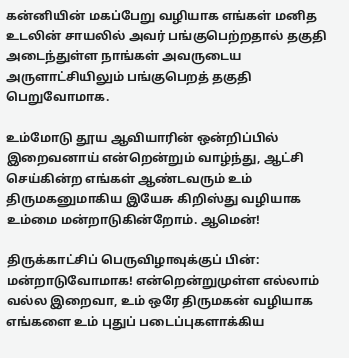கன்னியின் மகப்பேறு வழியாக எங்கள் மனித உடலின் சாயலில் அவர் பங்குபெற்றதால் தகுதி அடைந்துள்ள நாங்கள் அவருடைய அருளாட்சியிலும் பங்குபெறத் தகுதி பெறுவோமாக.

உம்மோடு தூய ஆவியாரின் ஒன்றிப்பில் இறைவனாய் என்றென்றும் வாழ்ந்து, ஆட்சி செய்கின்ற எங்கள் ஆண்டவரும் உம் திருமகனுமாகிய இயேசு கிறிஸ்து வழியாக உம்மை மன்றாடுகின்றோம். ஆமென்!

திருக்காட்சிப் பெருவிழாவுக்குப் பின்:
மன்றாடுவோமாக! என்றென்றுமுள்ள எல்லாம் வல்ல இறைவா, உம் ஒரே திருமகன் வழியாக எங்களை உம் புதுப் படைப்புகளாக்கிய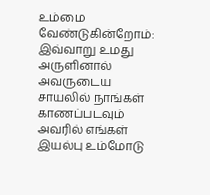உம்மை வேண்டுகின்றோம்: இவ்வாறு உமது அருளினால் அவருடைய சாயலில் நாங்கள் காணப்படவும் அவரில் எங்கள் இயல்பு உம்மோடு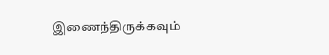இணைந்திருக்கவும்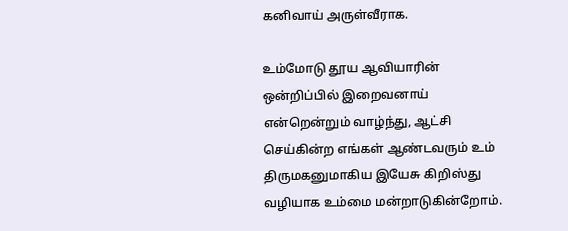கனிவாய் அருள்வீராக.

உம்மோடு தூய ஆவியாரின் ஒன்றிப்பில் இறைவனாய் என்றென்றும் வாழ்ந்து, ஆட்சி செய்கின்ற எங்கள் ஆண்டவரும் உம் திருமகனுமாகிய இயேசு கிறிஸ்து வழியாக உம்மை மன்றாடுகின்றோம்.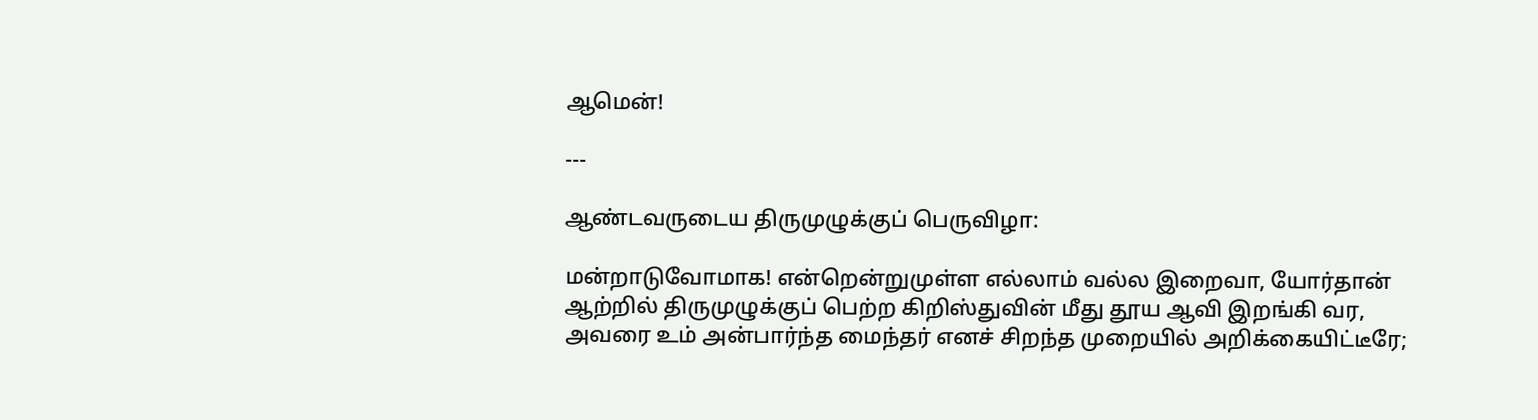ஆமென்!

---

ஆண்டவருடைய திருமுழுக்குப் பெருவிழா:

மன்றாடுவோமாக! என்றென்றுமுள்ள எல்லாம் வல்ல இறைவா, யோர்தான் ஆற்றில் திருமுழுக்குப் பெற்ற கிறிஸ்துவின் மீது தூய ஆவி இறங்கி வர, அவரை உம் அன்பார்ந்த மைந்தர் எனச் சிறந்த முறையில் அறிக்கையிட்டீரே;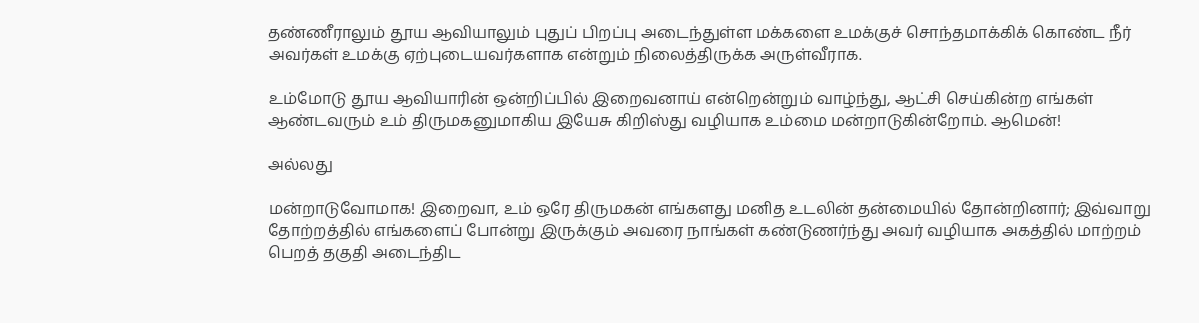தண்ணீராலும் தூய ஆவியாலும் புதுப் பிறப்பு அடைந்துள்ள மக்களை உமக்குச் சொந்தமாக்கிக் கொண்ட நீர் அவர்கள் உமக்கு ஏற்புடையவர்களாக என்றும் நிலைத்திருக்க அருள்வீராக.

உம்மோடு தூய ஆவியாரின் ஒன்றிப்பில் இறைவனாய் என்றென்றும் வாழ்ந்து, ஆட்சி செய்கின்ற எங்கள் ஆண்டவரும் உம் திருமகனுமாகிய இயேசு கிறிஸ்து வழியாக உம்மை மன்றாடுகின்றோம். ஆமென்!

அல்லது

மன்றாடுவோமாக! இறைவா, உம் ஒரே திருமகன் எங்களது மனித உடலின் தன்மையில் தோன்றினார்; இவ்வாறு தோற்றத்தில் எங்களைப் போன்று இருக்கும் அவரை நாங்கள் கண்டுணர்ந்து அவர் வழியாக அகத்தில் மாற்றம் பெறத் தகுதி அடைந்திட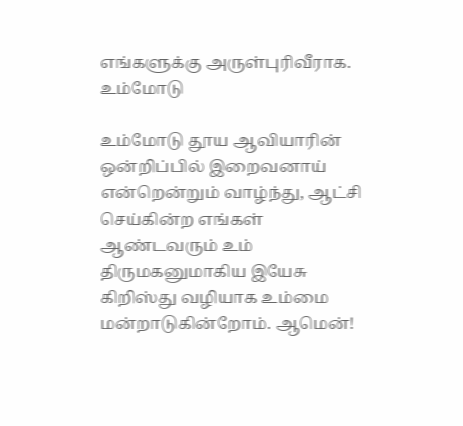எங்களுக்கு அருள்புரிவீராக. உம்மோடு

உம்மோடு தூய ஆவியாரின் ஒன்றிப்பில் இறைவனாய் என்றென்றும் வாழ்ந்து, ஆட்சி செய்கின்ற எங்கள் ஆண்டவரும் உம் திருமகனுமாகிய இயேசு கிறிஸ்து வழியாக உம்மை மன்றாடுகின்றோம். ஆமென்!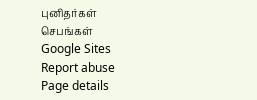புனிதர்கள்
செபங்கள்
Google Sites
Report abuse
Page details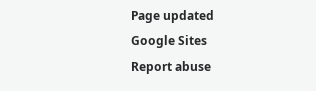Page updated
Google Sites
Report abuse